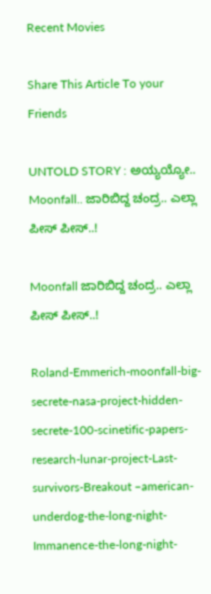Recent Movies

Share This Article To your Friends

UNTOLD STORY : ಅಯ್ಯಯ್ಯೋ.. Moonfall.. ಜಾರಿಬಿದ್ದ ಚಂದ್ರ.. ಎಲ್ಲಾ ಪೀಸ್ ಪೀಸ್‌..!

Moonfall ಜಾರಿಬಿದ್ದ ಚಂದ್ರ.. ಎಲ್ಲಾ ಪೀಸ್ ಪೀಸ್‌..!

Roland-Emmerich-moonfall-big-secrete-nasa-project-hidden-secrete-100-scinetific-papers-research-lunar-project-Last-survivors-Breakout –american-underdog-the-long-night-Immanence-the-long-night-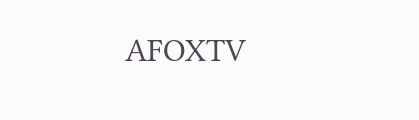AFOXTV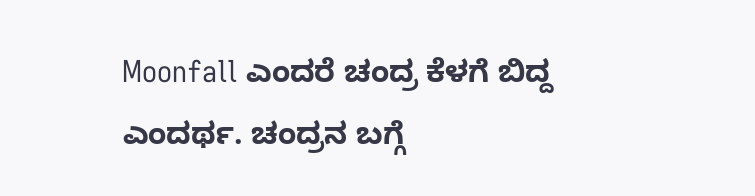Moonfall ಎಂದರೆ ಚಂದ್ರ ಕೆಳಗೆ ಬಿದ್ದ ಎಂದರ್ಥ. ಚಂದ್ರನ ಬಗ್ಗೆ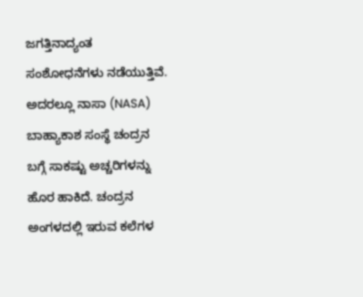ಜಗತ್ತಿನಾದ್ಯಂತ ಸಂಶೋಧನೆಗಳು ನಡೆಯುತ್ತಿವೆ. ಅದರಲ್ಲೂ ನಾಸಾ (NASA) ಬಾಹ್ಯಾಕಾಶ ಸಂಸ್ಥೆ ಚಂದ್ರನ ಬಗ್ಗೆ ಸಾಕಷ್ಟು ಅಚ್ಚರಿಗಳನ್ನು  ಹೊರ ಹಾಕಿದೆ. ಚಂದ್ರನ ಅಂಗಳದಲ್ಲಿ ಇರುವ ಕಲೆಗಳ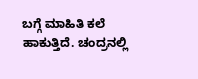ಬಗ್ಗೆ ಮಾಹಿತಿ ಕಲೆ ಹಾಕುತ್ತಿದೆ. ಚಂದ್ರನಲ್ಲಿ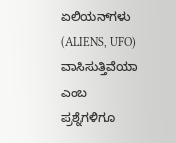ಏಲಿಯನ್‌ಗಳು (ALIENS, UFO) ವಾಸಿಸುತ್ತಿವೆಯಾ ಎಂಬ ಪ್ರಶ್ನೆಗಳಿಗೂ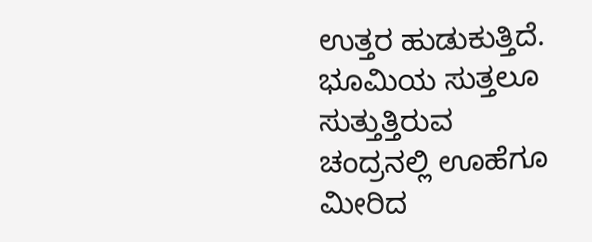ಉತ್ತರ ಹುಡುಕುತ್ತಿದೆ. ಭೂಮಿಯ ಸುತ್ತಲೂ ಸುತ್ತುತ್ತಿರುವ ಚಂದ್ರನಲ್ಲಿ ಊಹೆಗೂ ಮೀರಿದ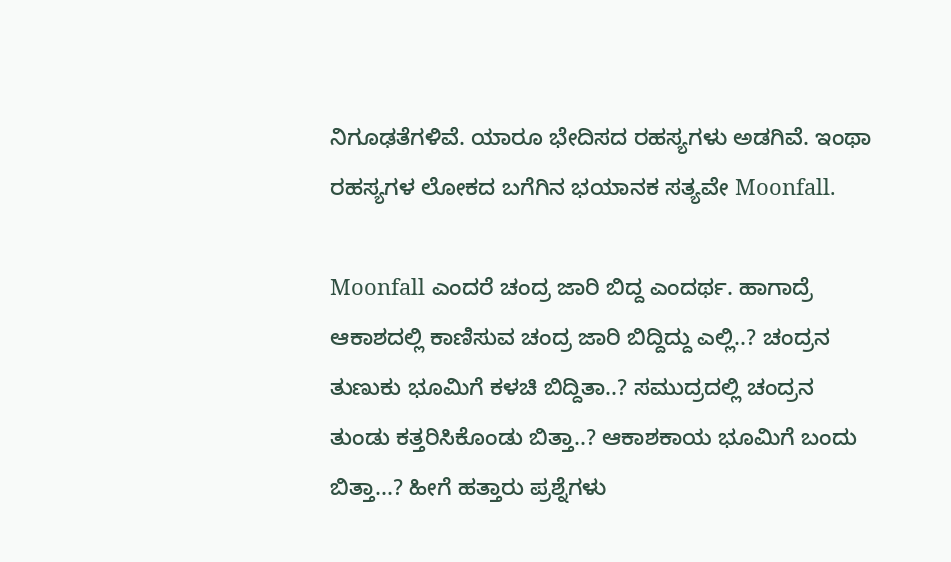ನಿಗೂಢತೆಗಳಿವೆ. ಯಾರೂ ಭೇದಿಸದ ರಹಸ್ಯಗಳು ಅಡಗಿವೆ. ಇಂಥಾ ರಹಸ್ಯಗಳ ಲೋಕದ ಬಗೆಗಿನ ಭಯಾನಕ ಸತ್ಯವೇ Moonfall.

Moonfall ಎಂದರೆ ಚಂದ್ರ ಜಾರಿ ಬಿದ್ದ ಎಂದರ್ಥ. ಹಾಗಾದ್ರೆ ಆಕಾಶದಲ್ಲಿ ಕಾಣಿಸುವ ಚಂದ್ರ ಜಾರಿ ಬಿದ್ದಿದ್ದು ಎಲ್ಲಿ..? ಚಂದ್ರನ ತುಣುಕು ಭೂಮಿಗೆ ಕಳಚಿ ಬಿದ್ದಿತಾ..? ಸಮುದ್ರದಲ್ಲಿ ಚಂದ್ರನ ತುಂಡು ಕತ್ತರಿಸಿಕೊಂಡು ಬಿತ್ತಾ..? ಆಕಾಶಕಾಯ ಭೂಮಿಗೆ ಬಂದು ಬಿತ್ತಾ...? ಹೀಗೆ ಹತ್ತಾರು ಪ್ರಶ್ನೆಗಳು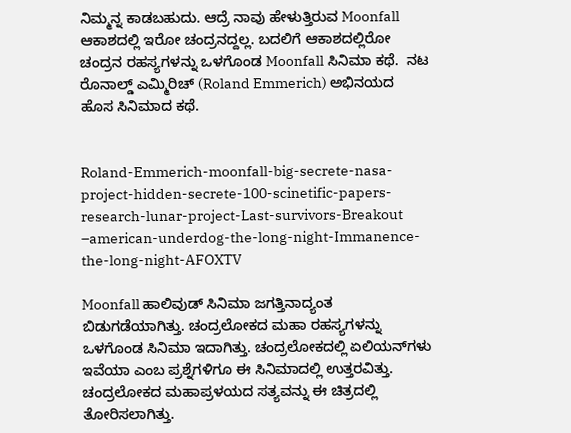ನಿಮ್ಮನ್ನ ಕಾಡಬಹುದು. ಆದ್ರೆ ನಾವು ಹೇಳುತ್ತಿರುವ Moonfall ಆಕಾಶದಲ್ಲಿ ಇರೋ ಚಂದ್ರನದ್ದಲ್ಲ. ಬದಲಿಗೆ ಆಕಾಶದಲ್ಲಿರೋ ಚಂದ್ರನ ರಹಸ್ಯಗಳನ್ನು ಒಳಗೊಂಡ Moonfall ಸಿನಿಮಾ ಕಥೆ.  ನಟ ರೊನಾಲ್ಡ್ ಎಮ್ಮಿರಿಚ್‌ (Roland Emmerich) ಅಭಿನಯದ ಹೊಸ ಸಿನಿಮಾದ ಕಥೆ.


Roland-Emmerich-moonfall-big-secrete-nasa-project-hidden-secrete-100-scinetific-papers-research-lunar-project-Last-survivors-Breakout –american-underdog-the-long-night-Immanence-the-long-night-AFOXTV

Moonfall ಹಾಲಿವುಡ್‌ ಸಿನಿಮಾ ಜಗತ್ತಿನಾದ್ಯಂತ ಬಿಡುಗಡೆಯಾಗಿತ್ತು. ಚಂದ್ರಲೋಕದ ಮಹಾ ರಹಸ್ಯಗಳನ್ನು ಒಳಗೊಂಡ ಸಿನಿಮಾ ಇದಾಗಿತ್ತು. ಚಂದ್ರಲೋಕದಲ್ಲಿ ಏಲಿಯನ್‌ಗಳು ಇವೆಯಾ ಎಂಬ ಪ್ರಶ್ನೆಗಳಿಗೂ ಈ ಸಿನಿಮಾದಲ್ಲಿ ಉತ್ತರವಿತ್ತು. ಚಂದ್ರಲೋಕದ ಮಹಾಪ್ರಳಯದ ಸತ್ಯವನ್ನು ಈ ಚಿತ್ರದಲ್ಲಿ ತೋರಿಸಲಾಗಿತ್ತು.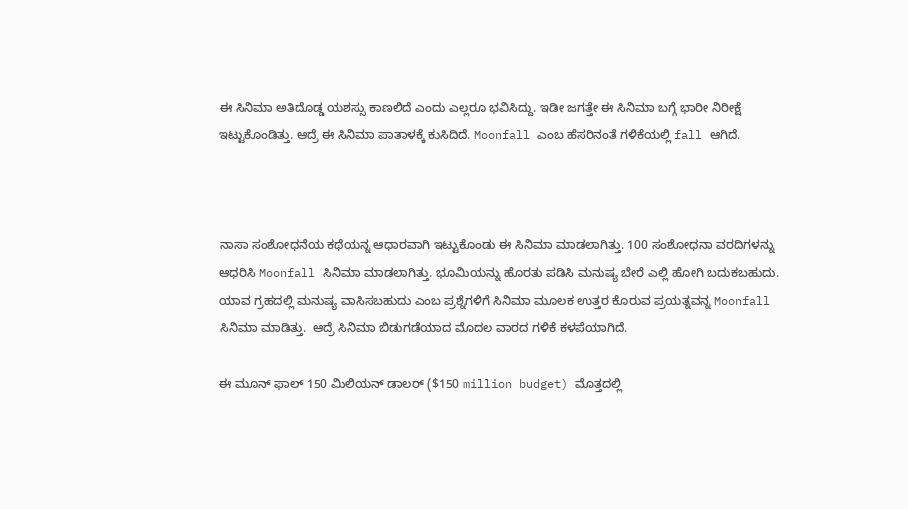ಈ ಸಿನಿಮಾ ಅತಿದೊಡ್ಡ ಯಶಸ್ಸು ಕಾಣಲಿದೆ ಎಂದು ಎಲ್ಲರೂ ಭವಿಸಿದ್ದು. ಇಡೀ ಜಗತ್ತೇ ಈ ಸಿನಿಮಾ ಬಗ್ಗೆ ಭಾರೀ ನಿರೀಕ್ಷೆ ಇಟ್ಟುಕೊಂಡಿತ್ತು. ಆದ್ರೆ ಈ ಸಿನಿಮಾ ಪಾತಾಳಕ್ಕೆ ಕುಸಿದಿದೆ. Moonfall ಎಂಬ ಹೆಸರಿನಂತೆ ಗಳಿಕೆಯಲ್ಲಿ fall ಆಗಿದೆ.



ನಾಸಾ ಸಂಶೋಧನೆಯ ಕಥೆಯನ್ನ ಆಧಾರವಾಗಿ ಇಟ್ಟುಕೊಂಡು ಈ ಸಿನಿಮಾ ಮಾಡಲಾಗಿತ್ತು. 100 ಸಂಶೋಧನಾ ವರದಿಗಳನ್ನು ಆಧರಿಸಿ Moonfall ಸಿನಿಮಾ ಮಾಡಲಾಗಿತ್ತು. ಭೂಮಿಯನ್ನು ಹೊರತು ಪಡಿಸಿ ಮನುಷ್ಯ ಬೇರೆ ಎಲ್ಲಿ ಹೋಗಿ ಬದುಕಬಹುದು. ಯಾವ ಗ್ರಹದಲ್ಲಿ ಮನುಷ್ಯ ವಾಸಿಸಬಹುದು ಎಂಬ ಪ್ರಶ್ನೆಗಳಿಗೆ ಸಿನಿಮಾ ಮೂಲಕ ಉತ್ತರ ಕೊರುವ ಪ್ರಯತ್ನವನ್ನ Moonfall ಸಿನಿಮಾ ಮಾಡಿತ್ತು.  ಆದ್ರೆ ಸಿನಿಮಾ ಬಿಡುಗಡೆಯಾದ ಮೊದಲ ವಾರದ ಗಳಿಕೆ ಕಳಪೆಯಾಗಿದೆ.

ಈ ಮೂನ್ ಫಾಲ್‌ 150 ಮಿಲಿಯನ್‌ ಡಾಲರ್‌ ($150 million budget) ಮೊತ್ತದಲ್ಲಿ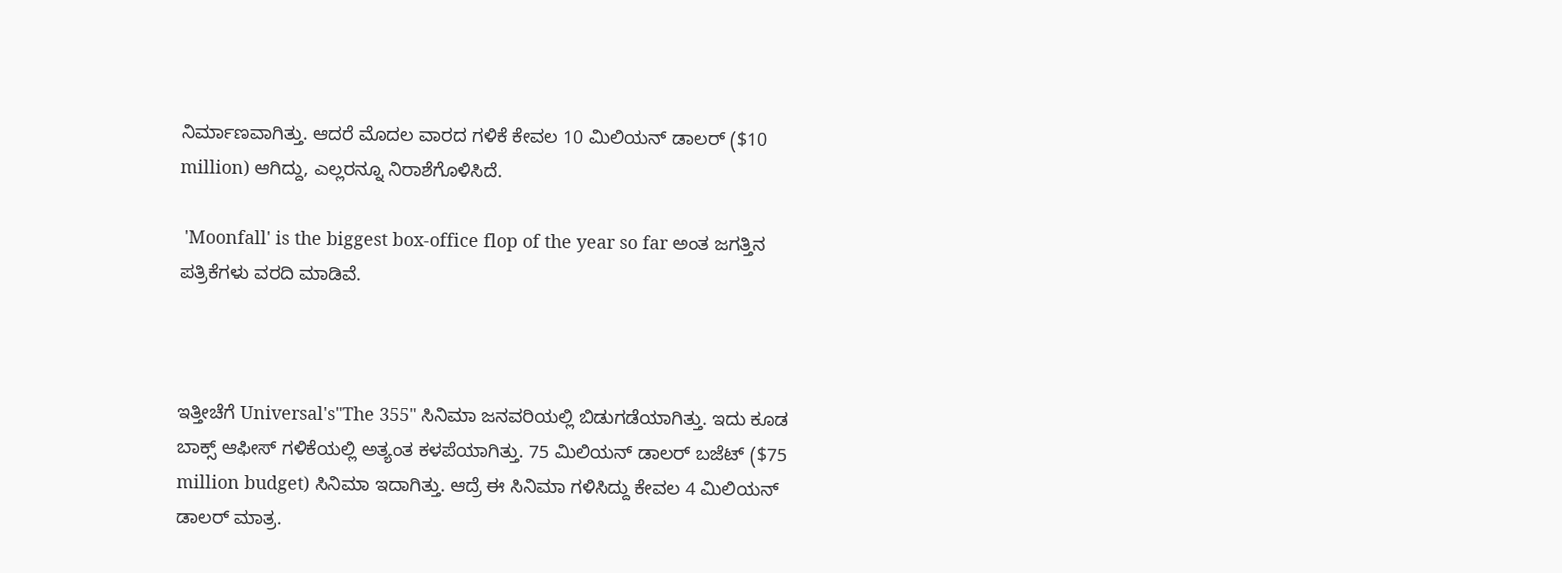ನಿರ್ಮಾಣವಾಗಿತ್ತು. ಆದರೆ ಮೊದಲ ವಾರದ ಗಳಿಕೆ ಕೇವಲ 10 ಮಿಲಿಯನ್ ಡಾಲರ್‌ ($10 million) ಆಗಿದ್ದು, ಎಲ್ಲರನ್ನೂ ನಿರಾಶೆಗೊಳಿಸಿದೆ.

 'Moonfall' is the biggest box-office flop of the year so far ಅಂತ ಜಗತ್ತಿನ ಪತ್ರಿಕೆಗಳು ವರದಿ ಮಾಡಿವೆ.



ಇತ್ತೀಚೆಗೆ Universal's"The 355" ಸಿನಿಮಾ ಜನವರಿಯಲ್ಲಿ ಬಿಡುಗಡೆಯಾಗಿತ್ತು. ಇದು ಕೂಡ ಬಾಕ್ಸ್ ಆಫೀಸ್‌ ಗಳಿಕೆಯಲ್ಲಿ ಅತ್ಯಂತ ಕಳಪೆಯಾಗಿತ್ತು. 75 ಮಿಲಿಯನ್‌ ಡಾಲರ್‌‌ ಬಜೆಟ್‌ ($75 million budget) ಸಿನಿಮಾ ಇದಾಗಿತ್ತು. ಆದ್ರೆ ಈ ಸಿನಿಮಾ ಗಳಿಸಿದ್ದು ಕೇವಲ 4 ಮಿಲಿಯನ್ ಡಾಲರ‍್ ಮಾತ್ರ.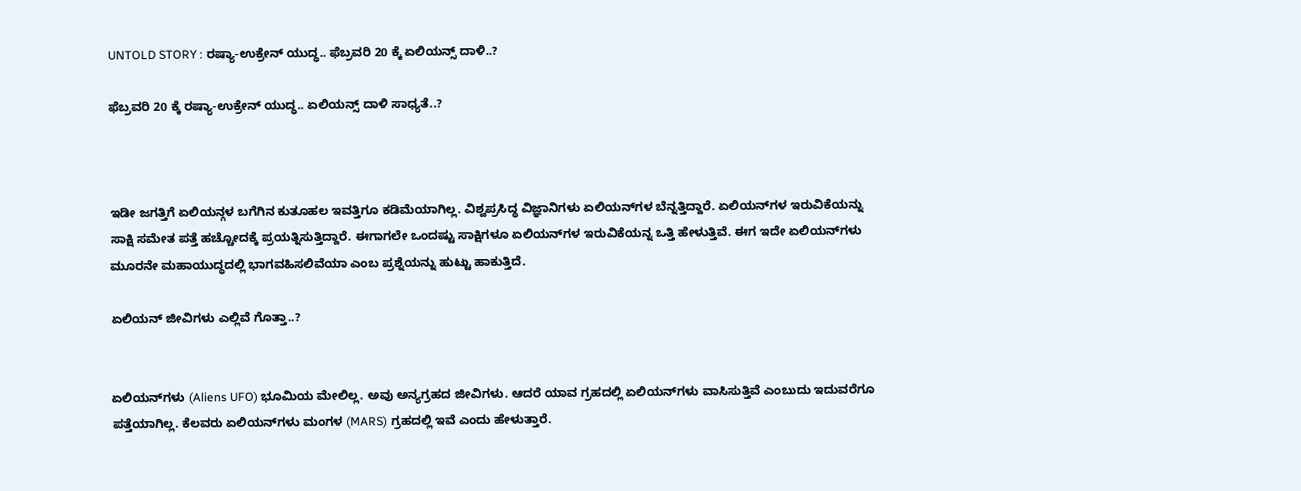UNTOLD STORY : ರಷ್ಯಾ-ಉಕ್ರೇನ್‌ ಯುದ್ಧ.. ಫೆಬ್ರವರಿ 20 ಕ್ಕೆ ಏಲಿಯನ್ಸ್‌ ದಾಳಿ..?

ಫೆಬ್ರವರಿ 20 ಕ್ಕೆ ರಷ್ಯಾ-ಉಕ್ರೇನ್‌ ಯುದ್ಧ.. ಏಲಿಯನ್ಸ್‌ ದಾಳಿ ಸಾಧ್ಯತೆ..?



ಇಡೀ ಜಗತ್ತಿಗೆ ಏಲಿಯನ್ಗಳ ಬಗೆಗಿನ ಕುತೂಹಲ ಇವತ್ತಿಗೂ ಕಡಿಮೆಯಾಗಿಲ್ಲ. ವಿಶ್ವಪ್ರಸಿದ್ಧ ವಿಜ್ಞಾನಿಗಳು ಏಲಿಯನ್‌ಗಳ ಬೆನ್ನತ್ತಿದ್ದಾರೆ. ಏಲಿಯನ್‌ಗಳ ಇರುವಿಕೆಯನ್ನು ಸಾಕ್ಷಿ ಸಮೇತ ಪತ್ತೆ ಹಚ್ಚೋದಕ್ಕೆ ಪ್ರಯತ್ನಿಸುತ್ತಿದ್ದಾರೆ. ಈಗಾಗಲೇ ಒಂದಷ್ಟು ಸಾಕ್ಷಿಗಳೂ ಏಲಿಯನ್‌ಗಳ ಇರುವಿಕೆಯನ್ನ ಒತ್ತಿ ಹೇಳುತ್ತಿವೆ. ಈಗ ಇದೇ ಏಲಿಯನ್‌ಗಳು ಮೂರನೇ ಮಹಾಯುದ್ಧದಲ್ಲಿ ಭಾಗವಹಿಸಲಿವೆಯಾ ಎಂಬ ಪ್ರಶ್ನೆಯನ್ನು ಹುಟ್ಟು ಹಾಕುತ್ತಿದೆ.

ಏಲಿಯನ್‌ ಜೀವಿಗಳು ಎಲ್ಲಿವೆ ಗೊತ್ತಾ..?


ಏಲಿಯನ್‌ಗಳು (Aliens UFO) ಭೂಮಿಯ ಮೇಲಿಲ್ಲ. ಅವು ಅನ್ಯಗ್ರಹದ ಜೀವಿಗಳು. ಆದರೆ ಯಾವ ಗ್ರಹದಲ್ಲಿ ಏಲಿಯನ್‌ಗಳು ವಾಸಿಸುತ್ತಿವೆ ಎಂಬುದು ಇದುವರೆಗೂ ಪತ್ತೆಯಾಗಿಲ್ಲ. ಕೆಲವರು ಏಲಿಯನ್‌ಗಳು ಮಂಗಳ (MARS) ಗ್ರಹದಲ್ಲಿ ಇವೆ ಎಂದು ಹೇಳುತ್ತಾರೆ.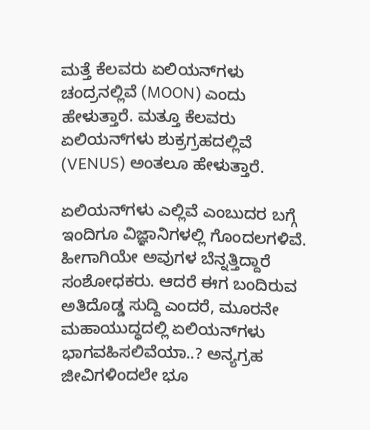ಮತ್ತೆ ಕೆಲವರು ಏಲಿಯನ್‌ಗಳು ಚಂದ್ರನಲ್ಲಿವೆ (MOON) ಎಂದು ಹೇಳುತ್ತಾರೆ. ಮತ್ತೂ ಕೆಲವರು ಏಲಿಯನ್‌ಗಳು ಶುಕ್ರಗ್ರಹದಲ್ಲಿವೆ (VENUS) ಅಂತಲೂ ಹೇಳುತ್ತಾರೆ.

ಏಲಿಯನ್‌ಗಳು ಎಲ್ಲಿವೆ ಎಂಬುದರ ಬಗ್ಗೆ ಇಂದಿಗೂ ವಿಜ್ಞಾನಿಗಳಲ್ಲಿ ಗೊಂದಲಗಳಿವೆ. ಹೀಗಾಗಿಯೇ ಅವುಗಳ ಬೆನ್ನತ್ತಿದ್ದಾರೆ ಸಂಶೋಧಕರು. ಆದರೆ ಈಗ ಬಂದಿರುವ ಅತಿದೊಡ್ಡ ಸುದ್ದಿ ಎಂದರೆ, ಮೂರನೇ ಮಹಾಯುದ್ಧದಲ್ಲಿ ಏಲಿಯನ್‌ಗಳು ಭಾಗವಹಿಸಲಿವೆಯಾ..? ಅನ್ಯಗ್ರಹ ಜೀವಿಗಳಿಂದಲೇ ಭೂ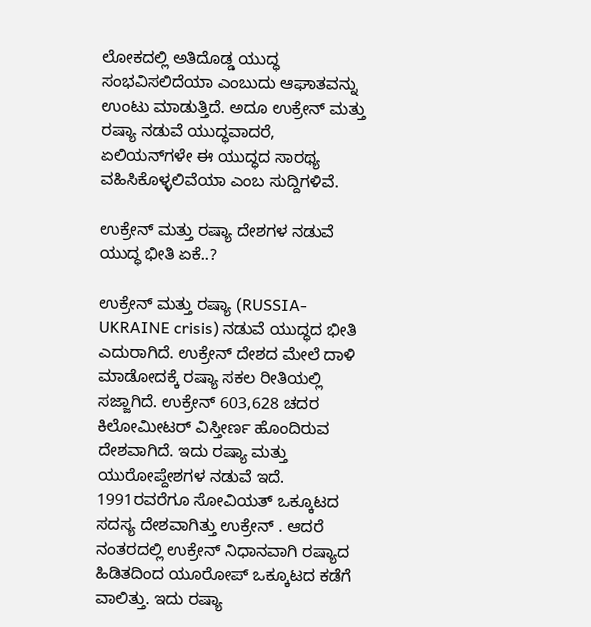ಲೋಕದಲ್ಲಿ ಅತಿದೊಡ್ಡ ಯುದ್ಧ ಸಂಭವಿಸಲಿದೆಯಾ ಎಂಬುದು ಆಘಾತವನ್ನು ಉಂಟು ಮಾಡುತ್ತಿದೆ. ಅದೂ ಉಕ್ರೇನ್‌ ಮತ್ತು ರಷ್ಯಾ ನಡುವೆ ಯುದ್ಧವಾದರೆ, ಏಲಿಯನ್‌ಗಳೇ ಈ ಯುದ್ಧದ ಸಾರಥ್ಯ ವಹಿಸಿಕೊಳ್ಳಲಿವೆಯಾ ಎಂಬ ಸುದ್ದಿಗಳಿವೆ.

ಉಕ್ರೇನ್ ಮತ್ತು ರಷ್ಯಾ ದೇಶಗಳ ನಡುವೆ ಯುದ್ಧ ಭೀತಿ ಏಕೆ..?

ಉಕ್ರೇನ್ ಮತ್ತು ರಷ್ಯಾ (RUSSIA-UKRAINE crisis) ನಡುವೆ ಯುದ್ಧದ ಭೀತಿ ಎದುರಾಗಿದೆ. ಉಕ್ರೇನ್‌ ದೇಶದ ಮೇಲೆ ದಾಳಿ ಮಾಡೋದಕ್ಕೆ ರಷ್ಯಾ ಸಕಲ ರೀತಿಯಲ್ಲಿ ಸಜ್ಜಾಗಿದೆ. ಉಕ್ರೇನ್ 603,628 ಚದರ ಕಿಲೋಮೀಟರ್ ವಿಸ್ತೀರ್ಣ ಹೊಂದಿರುವ ದೇಶವಾಗಿದೆ. ಇದು ರಷ್ಯಾ ಮತ್ತು ಯುರೋಪ್ದೇಶಗಳ ನಡುವೆ ಇದೆ. 1991ರವರೆಗೂ ಸೋವಿಯತ್ ಒಕ್ಕೂಟದ ಸದಸ್ಯ ದೇಶವಾಗಿತ್ತು ಉಕ್ರೇನ್ . ಆದರೆ ನಂತರದಲ್ಲಿ ಉಕ್ರೇನ್‌ ನಿಧಾನವಾಗಿ ರಷ್ಯಾದ ಹಿಡಿತದಿಂದ ಯೂರೋಪ್‌ ಒಕ್ಕೂಟದ ಕಡೆಗೆ ವಾಲಿತ್ತು. ಇದು ರಷ್ಯಾ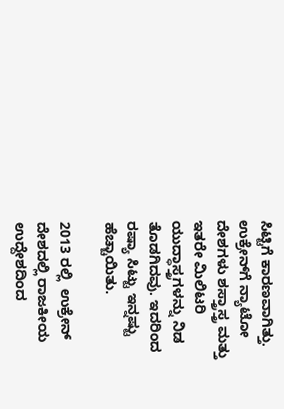ಸಿಟ್ಟಿಗೆ ಕಾರಣವಾಗಿತ್ತು. ಉಕ್ರೇನ್‌ಗೆ ನ್ಯಾಟೋ ದೇಶಗಳು ಶಸ್ತ್ರಾಸ್ತ್ರ ಮತ್ತು ಇತರೇ ಮಿಲಿಟರಿ ಯುದ್ಧಾಸ್ತ್ರಗಳನ್ನು ನಿಡ ತೊಡಗಿದವು. ಇದರಿಂದ ರಷ್ಯಾ ಸಿಟ್ಟು ಇನ್ನಷ್ಟು ಹೆಚ್ಚಾಯಿತು.

2013 ರಲ್ಲಿ  ಉಕ್ರೇನ್‌ ದೇಶದಲ್ಲಿ ರಾಜಕೀಯ ಉದ್ದೇಶದಿಂದ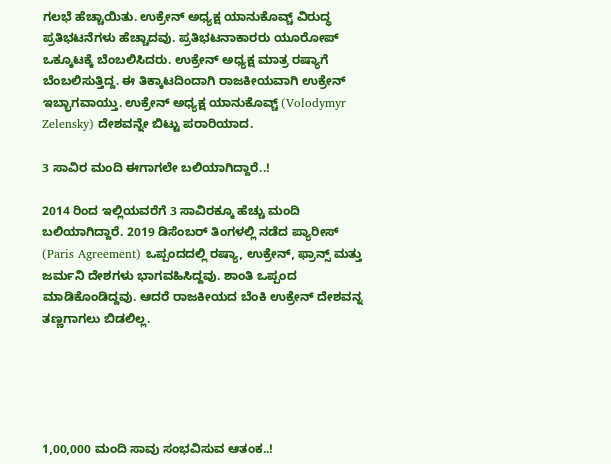ಗಲಭೆ ಹೆಚ್ಚಾಯಿತು. ಉಕ್ರೇನ್ ಅಧ್ಯಕ್ಷ ಯಾನುಕೊವ್ಚ್ ವಿರುದ್ಧ  ಪ್ರತಿಭಟನೆಗಳು ಹೆಚ್ಚಾದವು. ಪ್ರತಿಭಟನಾಕಾರರು ಯೂರೋಪ್ ಒಕ್ಕೂಟಕ್ಕೆ ಬೆಂಬಲಿಸಿದರು. ಉಕ್ರೇನ್ ಅಧ್ಯಕ್ಷ ಮಾತ್ರ ರಷ್ಯಾಗೆ ಬೆಂಬಲಿಸುತ್ತಿದ್ದ. ಈ ತಿಕ್ಕಾಟದಿಂದಾಗಿ ರಾಜಕೀಯವಾಗಿ ಉಕ್ರೇನ್‌ ಇಬ್ಭಾಗವಾಯ್ತು. ಉಕ್ರೇನ್ ಅಧ್ಯಕ್ಷ ಯಾನುಕೊವ್ಚ್ (Volodymyr Zelensky) ದೇಶವನ್ನೇ ಬಿಟ್ಟು ಪರಾರಿಯಾದ.

3 ಸಾವಿರ ಮಂದಿ ಈಗಾಗಲೇ ಬಲಿಯಾಗಿದ್ದಾರೆ..!

2014 ರಿಂದ ಇಲ್ಲಿಯವರೆಗೆ 3 ಸಾವಿರಕ್ಕೂ ಹೆಚ್ಚು ಮಂದಿ ಬಲಿಯಾಗಿದ್ದಾರೆ. 2019 ಡಿಸೆಂಬರ್‌ ತಿಂಗಳಲ್ಲಿ ನಡೆದ ಪ್ಯಾರೀಸ್ (Paris Agreement) ಒಪ್ಪಂದದಲ್ಲಿ ರಷ್ಯಾ, ಉಕ್ರೇನ್, ಫ್ರಾನ್ಸ್ ಮತ್ತು ಜರ್ಮನಿ ದೇಶಗಳು ಭಾಗವಹಿಸಿದ್ದವು. ಶಾಂತಿ ಒಪ್ಪಂದ ಮಾಡಿಕೊಂಡಿದ್ದವು. ಆದರೆ ರಾಜಕೀಯದ ಬೆಂಕಿ ಉಕ್ರೇನ್‌ ದೇಶವನ್ನ ತಣ್ಣಗಾಗಲು ಬಿಡಲಿಲ್ಲ.





1,00,000 ಮಂದಿ ಸಾವು ಸಂಭವಿಸುವ ಆತಂಕ..!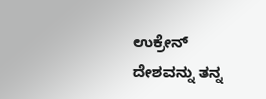ಉಕ್ರೇನ್ ದೇಶವನ್ನು ತನ್ನ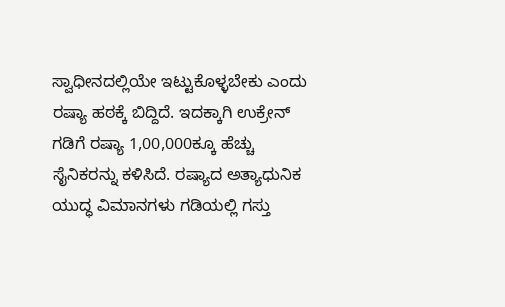ಸ್ವಾಧೀನದಲ್ಲಿಯೇ ಇಟ್ಟುಕೊಳ್ಳಬೇಕು ಎಂದು ರಷ್ಯಾ ಹಠಕ್ಕೆ ಬಿದ್ದಿದೆ. ಇದಕ್ಕಾಗಿ ಉಕ್ರೇನ್‌ ಗಡಿಗೆ ರಷ್ಯಾ 1,00,000ಕ್ಕೂ ಹೆಚ್ಚು ಸೈನಿಕರನ್ನು ಕಳಿಸಿದೆ. ರಷ್ಯಾದ ಅತ್ಯಾಧುನಿಕ ಯುದ್ಧ ವಿಮಾನಗಳು ಗಡಿಯಲ್ಲಿ ಗಸ್ತು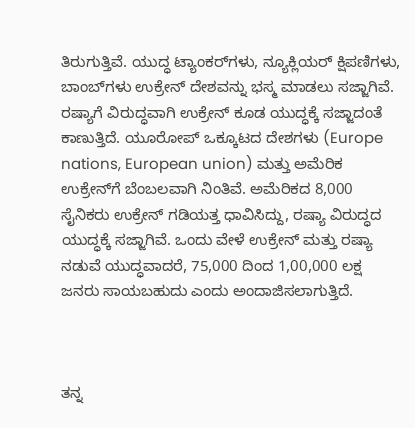ತಿರುಗುತ್ತಿವೆ. ಯುದ್ಧ ಟ್ಯಾಂಕರ್‌ಗಳು, ನ್ಯೂಕ್ಲಿಯರ್‌ ಕ್ಷಿಪಣಿಗಳು, ಬಾಂಬ್‌ಗಳು ಉಕ್ರೇನ್‌ ದೇಶವನ್ನು ಭಸ್ಮ ಮಾಡಲು ಸಜ್ಜಾಗಿವೆ. ರಷ್ಯಾಗೆ ವಿರುದ್ಧವಾಗಿ ಉಕ್ರೇನ್‌ ಕೂಡ ಯುದ್ಧಕ್ಕೆ ಸಜ್ಜಾದಂತೆ ಕಾಣುತ್ತಿದೆ. ಯೂರೋಪ್‌ ಒಕ್ಕೂಟದ ದೇಶಗಳು (Europe nations, European union) ಮತ್ತು ಅಮೆರಿಕ ಉಕ್ರೇನ್‌ಗೆ ಬೆಂಬಲವಾಗಿ ನಿಂತಿವೆ. ಅಮೆರಿಕದ 8,000 ಸೈನಿಕರು ಉಕ್ರೇನ್‌ ಗಡಿಯತ್ತ ಧಾವಿಸಿದ್ದು, ರಷ್ಯಾ ವಿರುದ್ಧದ ಯುದ್ಧಕ್ಕೆ ಸಜ್ಜಾಗಿವೆ. ಒಂದು ವೇಳೆ ಉಕ್ರೇನ್ ಮತ್ತು ರಷ್ಯಾ ನಡುವೆ ಯುದ್ಧವಾದರೆ, 75,000 ದಿಂದ 1,00,000 ಲಕ್ಷ ಜನರು ಸಾಯಬಹುದು ಎಂದು ಅಂದಾಜಿಸಲಾಗುತ್ತಿದೆ.



ತನ್ನ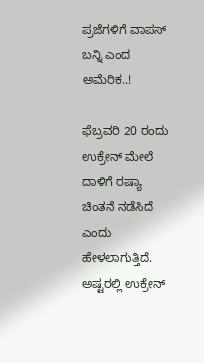ಪ್ರಜೆಗಳಿಗೆ ವಾಪಸ್ ಬನ್ನಿ ಎಂದ ಅಮೆರಿಕ..!

ಫೆಬ್ರವರಿ 20 ರಂದು ಉಕ್ರೇನ್ ಮೇಲೆ ದಾಳಿಗೆ ರಷ್ಯಾ ಚಿಂತನೆ ನಡೆಸಿದೆ ಎಂದು ಹೇಳಲಾಗುತ್ತಿದೆ. ಅಷ್ಟರಲ್ಲಿ ಉಕ್ರೇನ್‌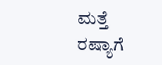ಮತ್ತೆ ರಷ್ಯಾಗೆ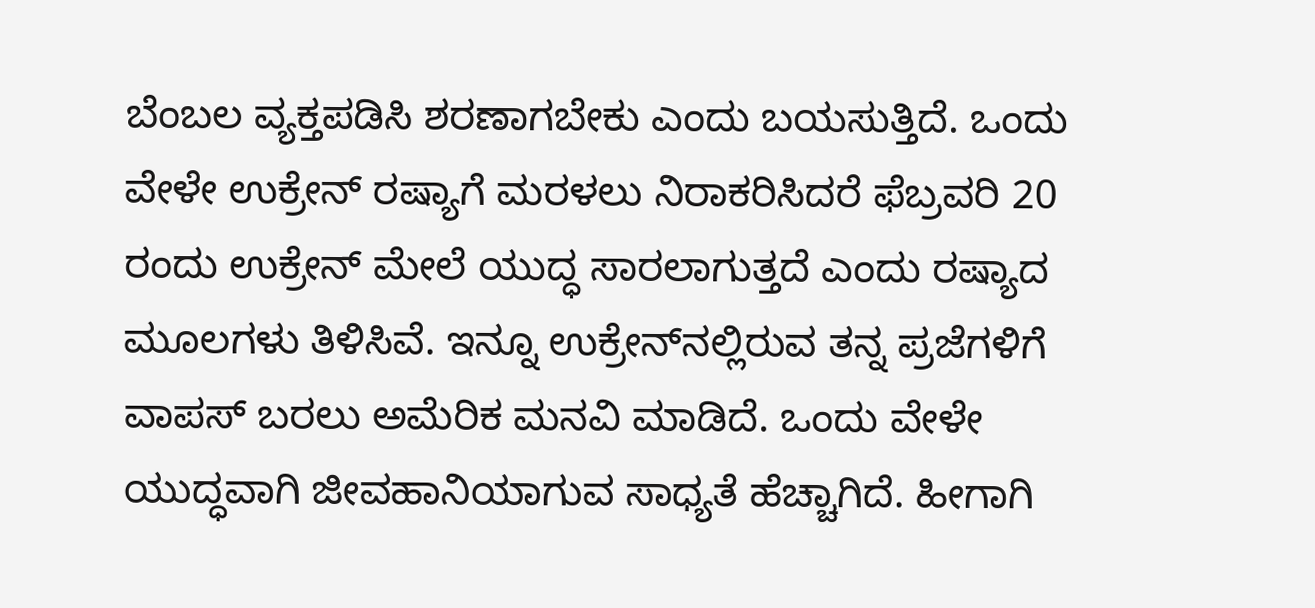ಬೆಂಬಲ ವ್ಯಕ್ತಪಡಿಸಿ ಶರಣಾಗಬೇಕು ಎಂದು ಬಯಸುತ್ತಿದೆ. ಒಂದು ವೇಳೇ ಉಕ್ರೇನ್ ರಷ್ಯಾಗೆ ಮರಳಲು ನಿರಾಕರಿಸಿದರೆ ಫೆಬ್ರವರಿ 20 ರಂದು ಉಕ್ರೇನ್ ಮೇಲೆ ಯುದ್ಧ ಸಾರಲಾಗುತ್ತದೆ ಎಂದು ರಷ್ಯಾದ ಮೂಲಗಳು ತಿಳಿಸಿವೆ. ಇನ್ನೂ ಉಕ್ರೇನ್‌ನಲ್ಲಿರುವ ತನ್ನ ಪ್ರಜೆಗಳಿಗೆ ವಾಪಸ್ ಬರಲು ಅಮೆರಿಕ ಮನವಿ ಮಾಡಿದೆ. ಒಂದು ವೇಳೇ ಯುದ್ಧವಾಗಿ ಜೀವಹಾನಿಯಾಗುವ ಸಾಧ್ಯತೆ ಹೆಚ್ಚಾಗಿದೆ. ಹೀಗಾಗಿ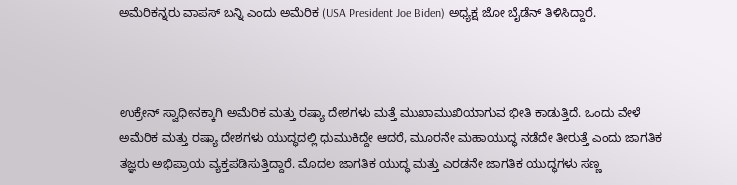ಅಮೆರಿಕನ್ನರು ವಾಪಸ್ ಬನ್ನಿ ಎಂದು ಅಮೆರಿಕ (USA President Joe Biden) ಅಧ್ಯಕ್ಷ ಜೋ ಬೈಡೆನ್ ತಿಳಿಸಿದ್ದಾರೆ.



ಉಕ್ರೇನ್‌ ಸ್ವಾಧೀನಕ್ಕಾಗಿ ಅಮೆರಿಕ ಮತ್ತು ರಷ್ಯಾ ದೇಶಗಳು ಮತ್ತೆ ಮುಖಾಮುಖಿಯಾಗುವ ಭೀತಿ ಕಾಡುತ್ತಿದೆ. ಒಂದು ವೇಳೆ ಅಮೆರಿಕ ಮತ್ತು ರಷ್ಯಾ ದೇಶಗಳು ಯುದ್ಧದಲ್ಲಿ ಧುಮುಕಿದ್ದೇ ಆದರೆ, ಮೂರನೇ ಮಹಾಯುದ್ಧ ನಡೆದೇ ತೀರುತ್ತೆ ಎಂದು ಜಾಗತಿಕ ತಜ್ಞರು ಅಭಿಪ್ರಾಯ ವ್ಯಕ್ತಪಡಿಸುತ್ತಿದ್ದಾರೆ. ಮೊದಲ ಜಾಗತಿಕ ಯುದ್ಧ ಮತ್ತು ಎರಡನೇ ಜಾಗತಿಕ ಯುದ್ಧಗಳು ಸಣ್ಣ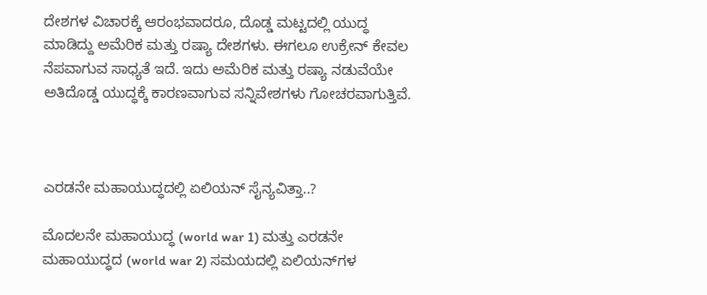ದೇಶಗಳ ವಿಚಾರಕ್ಕೆ ಆರಂಭವಾದರೂ, ದೊಡ್ಡ ಮಟ್ಟದಲ್ಲಿ ಯುದ್ಧ ಮಾಡಿದ್ದು ಅಮೆರಿಕ ಮತ್ತು ರಷ್ಯಾ ದೇಶಗಳು. ಈಗಲೂ ಉಕ್ರೇನ್‌ ಕೇವಲ ನೆಪವಾಗುವ ಸಾಧ್ಯತೆ ಇದೆ. ಇದು ಅಮೆರಿಕ ಮತ್ತು ರಷ್ಯಾ ನಡುವೆಯೇ ಅತಿದೊಡ್ಡ ಯುದ್ಧಕ್ಕೆ ಕಾರಣವಾಗುವ ಸನ್ನಿವೇಶಗಳು ಗೋಚರವಾಗುತ್ತಿವೆ.



ಎರಡನೇ ಮಹಾಯುದ್ಧದಲ್ಲಿ ಏಲಿಯನ್‌ ಸೈನ್ಯವಿತ್ತಾ..?

ಮೊದಲನೇ ಮಹಾಯುದ್ಧ (world war 1) ಮತ್ತು ಎರಡನೇ ಮಹಾಯುದ್ಧದ (world war 2) ಸಮಯದಲ್ಲಿ ಏಲಿಯನ್‌ಗಳ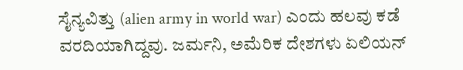ಸೈನ್ಯವಿತ್ತು (alien army in world war) ಎಂದು ಹಲವು ಕಡೆ ವರದಿಯಾಗಿದ್ದವು. ಜರ್ಮನಿ, ಅಮೆರಿಕ ದೇಶಗಳು ಏಲಿಯನ್‌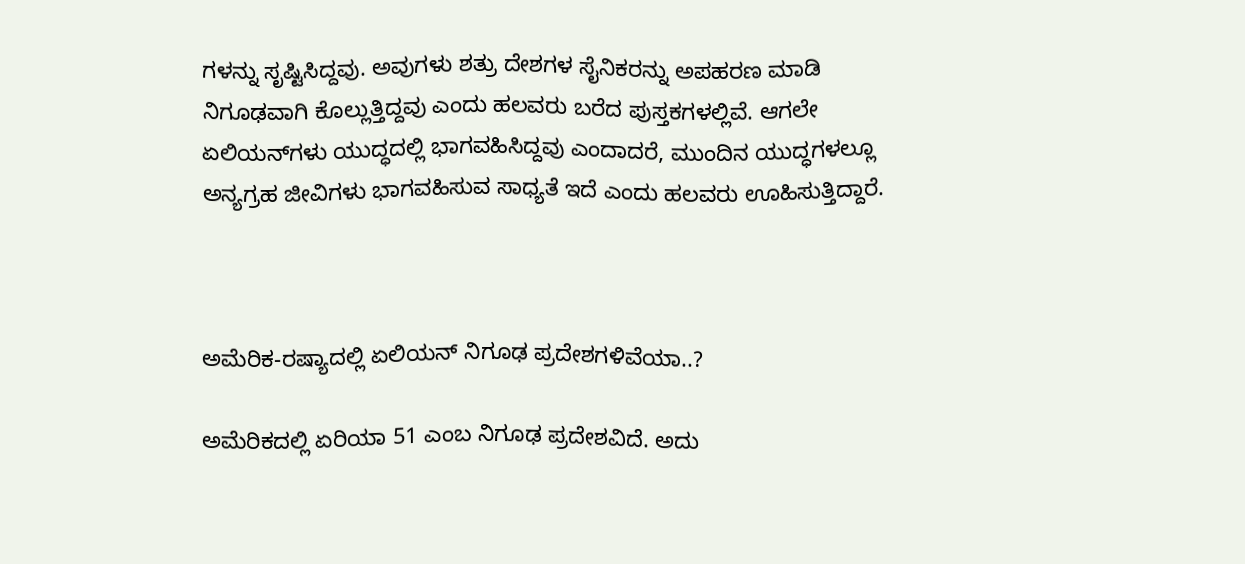ಗಳನ್ನು ಸೃಷ್ಟಿಸಿದ್ದವು. ಅವುಗಳು ಶತ್ರು ದೇಶಗಳ ಸೈನಿಕರನ್ನು ಅಪಹರಣ ಮಾಡಿ ನಿಗೂಢವಾಗಿ ಕೊಲ್ಲುತ್ತಿದ್ದವು ಎಂದು ಹಲವರು ಬರೆದ ಪುಸ್ತಕಗಳಲ್ಲಿವೆ. ಆಗಲೇ ಏಲಿಯನ್‌ಗಳು ಯುದ್ಧದಲ್ಲಿ ಭಾಗವಹಿಸಿದ್ದವು ಎಂದಾದರೆ, ಮುಂದಿನ ಯುದ್ಧಗಳಲ್ಲೂ ಅನ್ಯಗ್ರಹ ಜೀವಿಗಳು ಭಾಗವಹಿಸುವ ಸಾಧ್ಯತೆ ಇದೆ ಎಂದು ಹಲವರು ಊಹಿಸುತ್ತಿದ್ದಾರೆ.



ಅಮೆರಿಕ-ರಷ್ಯಾದಲ್ಲಿ ಏಲಿಯನ್ ನಿಗೂಢ ಪ್ರದೇಶಗಳಿವೆಯಾ..?

ಅಮೆರಿಕದಲ್ಲಿ ಏರಿಯಾ 51 ಎಂಬ ನಿಗೂಢ ಪ್ರದೇಶವಿದೆ. ಅದು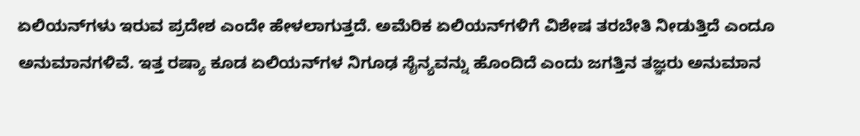ಏಲಿಯನ್‌ಗಳು ಇರುವ ಪ್ರದೇಶ ಎಂದೇ ಹೇಳಲಾಗುತ್ತದೆ. ಅಮೆರಿಕ ಏಲಿಯನ್‌ಗಳಿಗೆ ವಿಶೇಷ ತರಬೇತಿ ನೀಡುತ್ತಿದೆ ಎಂದೂ ಅನುಮಾನಗಳಿವೆ. ಇತ್ತ ರಷ್ಯಾ ಕೂಡ ಏಲಿಯನ್‌ಗಳ ನಿಗೂಢ ಸೈನ್ಯವನ್ನು ಹೊಂದಿದೆ ಎಂದು ಜಗತ್ತಿನ ತಜ್ಞರು ಅನುಮಾನ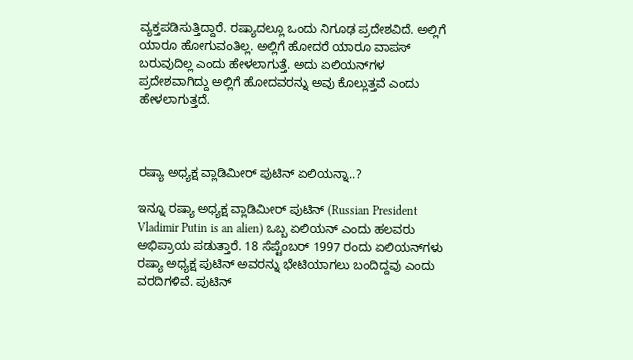ವ್ಯಕ್ತಪಡಿಸುತ್ತಿದ್ದಾರೆ. ರಷ್ಯಾದಲ್ಲೂ ಒಂದು ನಿಗೂಢ ಪ್ರದೇಶವಿದೆ. ಅಲ್ಲಿಗೆ ಯಾರೂ ಹೋಗುವಂತಿಲ್ಲ. ಅಲ್ಲಿಗೆ ಹೋದರೆ ಯಾರೂ ವಾಪಸ್ ಬರುವುದಿಲ್ಲ ಎಂದು ಹೇಳಲಾಗುತ್ತೆ. ಅದು ಏಲಿಯನ್‌ಗಳ ಪ್ರದೇಶವಾಗಿದ್ದು ಅಲ್ಲಿಗೆ ಹೋದವರನ್ನು ಅವು ಕೊಲ್ಲುತ್ತವೆ ಎಂದು ಹೇಳಲಾಗುತ್ತದೆ.



ರಷ್ಯಾ ಅಧ್ಯಕ್ಷ ವ್ಲಾಡಿಮೀರ‍್ ಪುಟಿನ್ ಏಲಿಯನ್ನಾ..?

ಇನ್ನೂ ರಷ್ಯಾ ಅಧ್ಯಕ್ಷ ವ್ಲಾಡಿಮೀರ‍್ ಪುಟಿನ್‌ (Russian President Vladimir Putin is an alien) ಒಬ್ಬ ಏಲಿಯನ್ ಎಂದು ಹಲವರು ಅಭಿಪ್ರಾಯ ಪಡುತ್ತಾರೆ. 18 ಸೆಪ್ಟೆಂಬರ್‌ 1997 ರಂದು ಏಲಿಯನ್‌ಗಳು ರಷ್ಯಾ ಅಧ್ಯಕ್ಷ ಪುಟಿನ್ ಅವರನ್ನು ಭೇಟಿಯಾಗಲು ಬಂದಿದ್ದವು ಎಂದು ವರದಿಗಳಿವೆ. ಪುಟಿನ್‌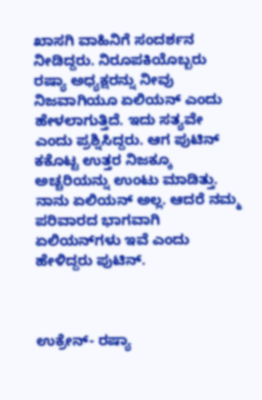ಖಾಸಗಿ ವಾಹಿನಿಗೆ ಸಂದರ್ಶನ ನೀಡಿದ್ದರು. ನಿರೂಪಕಿಯೊಬ್ಬರು ರಷ್ಯಾ ಅಧ್ಯಕ್ಷರನ್ನು ನೀವು ನಿಜವಾಗಿಯೂ ಏಲಿಯನ್‌ ಎಂದು ಹೇಳಲಾಗುತ್ತಿದೆ. ಇದು ಸತ್ಯವೇ ಎಂದು ಪ್ರಶ್ನಿಸಿದ್ದರು. ಆಗ ಪುಟಿನ್ ಕಕೊಟ್ಟ ಉತ್ತರ ನಿಜಕ್ಕೂ ಅಚ್ಚರಿಯನ್ನು ಉಂಟು ಮಾಡಿತ್ತು. ನಾನು ಏಲಿಯನ್ ಅಲ್ಲ. ಆದರೆ ನಮ್ಮ ಪರಿವಾರದ ಭಾಗವಾಗಿ ಏಲಿಯನ್‌ಗಳು ಇವೆ ಎಂದು ಹೇಳಿದ್ದರು ಪುಟಿನ್.



ಉಕ್ರೇನ್‌- ರಷ್ಯಾ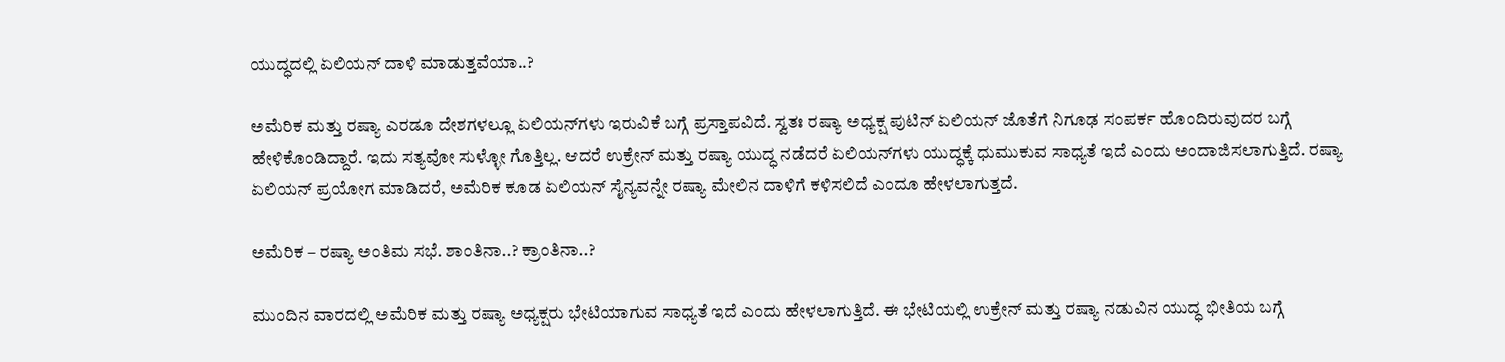ಯುದ್ಧದಲ್ಲಿ ಏಲಿಯನ್‌ ದಾಳಿ ಮಾಡುತ್ತವೆಯಾ..?

ಅಮೆರಿಕ ಮತ್ತು ರಷ್ಯಾ ಎರಡೂ ದೇಶಗಳಲ್ಲೂ ಏಲಿಯನ್‌ಗಳು ಇರುವಿಕೆ ಬಗ್ಗೆ ಪ್ರಸ್ತಾಪವಿದೆ. ಸ್ವತಃ ರಷ್ಯಾ ಅಧ್ಯಕ್ಷ ಪುಟಿನ್ ಏಲಿಯನ್‌ ಜೊತೆಗೆ ನಿಗೂಢ ಸಂಪರ್ಕ ಹೊಂದಿರುವುದರ ಬಗ್ಗೆ ಹೇಳಿಕೊಂಡಿದ್ದಾರೆ. ಇದು ಸತ್ಯವೋ ಸುಳ್ಳೋ ಗೊತ್ತಿಲ್ಲ. ಆದರೆ ಉಕ್ರೇನ್‌ ಮತ್ತು ರಷ್ಯಾ ಯುದ್ಧ ನಡೆದರೆ ಏಲಿಯನ್‌ಗಳು ಯುದ್ಧಕ್ಕೆ ಧುಮುಕುವ ಸಾಧ್ಯತೆ ಇದೆ ಎಂದು ಅಂದಾಜಿಸಲಾಗುತ್ತಿದೆ. ರಷ್ಯಾ ಏಲಿಯನ್ ಪ್ರಯೋಗ ಮಾಡಿದರೆ, ಅಮೆರಿಕ ಕೂಡ ಏಲಿಯನ್‌ ಸೈನ್ಯವನ್ನೇ ರಷ್ಯಾ ಮೇಲಿನ ದಾಳಿಗೆ ಕಳಿಸಲಿದೆ ಎಂದೂ ಹೇಳಲಾಗುತ್ತದೆ.

ಅಮೆರಿಕ – ರಷ್ಯಾ ಅಂತಿಮ ಸಭೆ. ಶಾಂತಿನಾ..? ಕ್ರಾಂತಿನಾ..?

ಮುಂದಿನ ವಾರದಲ್ಲಿ ಅಮೆರಿಕ ಮತ್ತು ರಷ್ಯಾ ಅಧ್ಯಕ್ಷರು ಭೇಟಿಯಾಗುವ ಸಾಧ್ಯತೆ ಇದೆ ಎಂದು ಹೇಳಲಾಗುತ್ತಿದೆ. ಈ ಭೇಟಿಯಲ್ಲಿ ಉಕ್ರೇನ್ ಮತ್ತು ರಷ್ಯಾ ನಡುವಿನ ಯುದ್ಧ ಭೀತಿಯ ಬಗ್ಗೆ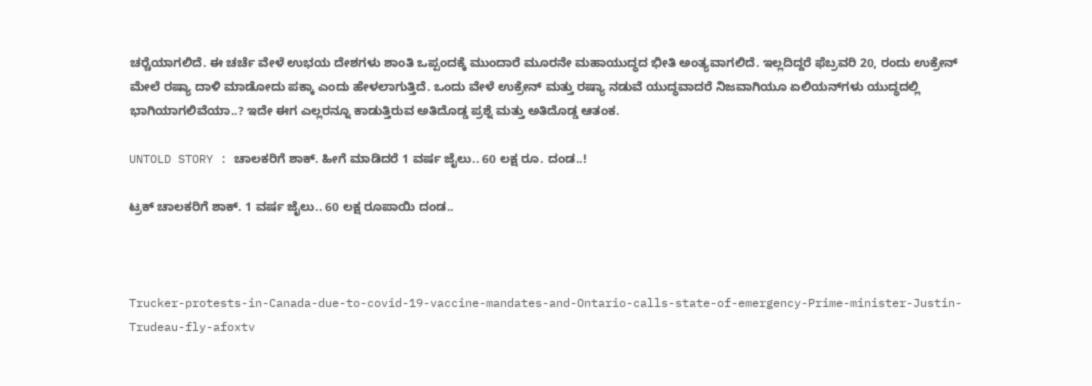ಚರ‍್ಚೆಯಾಗಲಿದೆ. ಈ ಚರ್ಚೆ ವೇಳೆ ಉಭಯ ದೇಶಗಳು ಶಾಂತಿ ಒಪ್ಪಂದಕ್ಕೆ ಮುಂದಾರೆ ಮೂರನೇ ಮಹಾಯುದ್ಧದ ಭೀತಿ ಅಂತ್ಯವಾಗಲಿದೆ. ಇಲ್ಲದಿದ್ದರೆ ಫೆಬ್ರವರಿ 20, ರಂದು ಉಕ್ರೇನ್ ಮೇಲೆ ರಷ್ಯಾ ದಾಳಿ ಮಾಡೋದು ಪಕ್ಕಾ ಎಂದು ಹೇಳಲಾಗುತ್ತಿದೆ. ಒಂದು ವೇಳೆ ಉಕ್ರೇನ್ ಮತ್ತು ರಷ್ಯಾ ನಡುವೆ ಯುದ್ಧವಾದರೆ ನಿಜವಾಗಿಯೂ ಏಲಿಯನ್‌ಗಳು ಯುದ್ಧದಲ್ಲಿ ಭಾಗಿಯಾಗಲಿವೆಯಾ..? ಇದೇ ಈಗ ಎಲ್ಲರನ್ನೂ ಕಾಡುತ್ತಿರುವ ಅತಿದೊಡ್ಡ ಪ್ರಶ್ನೆ ಮತ್ತು ಅತಿದೊಡ್ಡ ಆತಂಕ.

UNTOLD STORY : ಚಾಲಕರಿಗೆ ಶಾಕ್. ಹೀಗೆ ಮಾಡಿದರೆ 1 ವರ್ಷ ಜೈಲು.. 60 ಲಕ್ಷ ರೂ. ದಂಡ..!

ಟ್ರಕ್ ಚಾಲಕರಿಗೆ ಶಾಕ್. 1 ವರ್ಷ ಜೈಲು.. 60 ಲಕ್ಷ ರೂಪಾಯಿ ದಂಡ..



Trucker-protests-in-Canada-due-to-covid-19-vaccine-mandates-and-Ontario-calls-state-of-emergency-Prime-minister-Justin-Trudeau-fly-afoxtv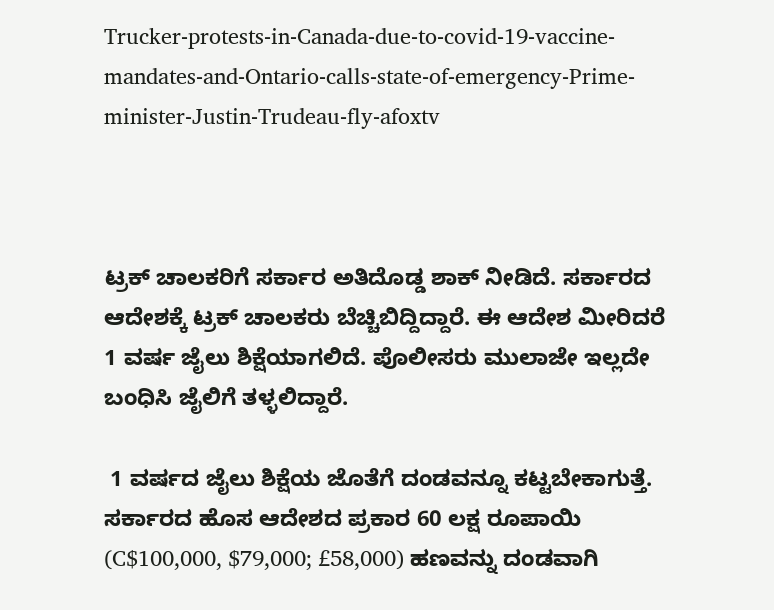Trucker-protests-in-Canada-due-to-covid-19-vaccine-mandates-and-Ontario-calls-state-of-emergency-Prime-minister-Justin-Trudeau-fly-afoxtv



ಟ್ರಕ್ ಚಾಲಕರಿಗೆ ಸರ್ಕಾರ ಅತಿದೊಡ್ಡ ಶಾಕ್ ನೀಡಿದೆ. ಸರ್ಕಾರದ ಆದೇಶಕ್ಕೆ ಟ್ರಕ್ ಚಾಲಕರು ಬೆಚ್ಚಿಬಿದ್ದಿದ್ದಾರೆ. ಈ ಆದೇಶ ಮೀರಿದರೆ 1 ವರ್ಷ ಜೈಲು ಶಿಕ್ಷೆಯಾಗಲಿದೆ. ಪೊಲೀಸರು ಮುಲಾಜೇ ಇಲ್ಲದೇ ಬಂಧಿಸಿ ಜೈಲಿಗೆ ತಳ್ಳಲಿದ್ದಾರೆ.

 1 ವರ್ಷದ ಜೈಲು ಶಿಕ್ಷೆಯ ಜೊತೆಗೆ ದಂಡವನ್ನೂ ಕಟ್ಟಬೇಕಾಗುತ್ತೆ. ಸರ್ಕಾರದ ಹೊಸ ಆದೇಶದ ಪ್ರಕಾರ 60 ಲಕ್ಷ ರೂಪಾಯಿ (C$100,000, $79,000; £58,000) ಹಣವನ್ನು ದಂಡವಾಗಿ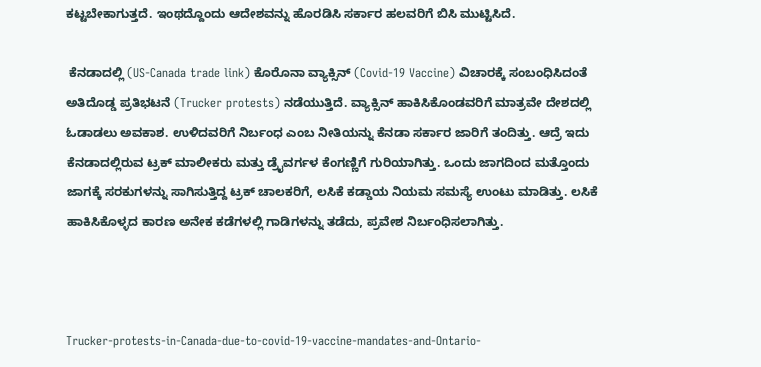ಕಟ್ಟಬೇಕಾಗುತ್ತದೆ. ಇಂಥದ್ದೊಂದು ಆದೇಶವನ್ನು ಹೊರಡಿಸಿ ಸರ್ಕಾರ ಹಲವರಿಗೆ ಬಿಸಿ ಮುಟ್ಟಿಸಿದೆ.

 ಕೆನಡಾದಲ್ಲಿ (US-Canada trade link) ಕೊರೊನಾ ವ್ಯಾಕ್ಸಿನ್ (Covid-19 Vaccine) ವಿಚಾರಕ್ಕೆ ಸಂಬಂಧಿಸಿದಂತೆ ಅತಿದೊಡ್ಡ ಪ್ರತಿಭಟನೆ (Trucker protests) ನಡೆಯುತ್ತಿದೆ. ವ್ಯಾಕ್ಸಿನ್ ಹಾಕಿಸಿಕೊಂಡವರಿಗೆ ಮಾತ್ರವೇ ದೇಶದಲ್ಲಿ ಓಡಾಡಲು ಅವಕಾಶ. ಉಳಿದವರಿಗೆ ನಿರ್ಬಂಧ ಎಂಬ ನೀತಿಯನ್ನು ಕೆನಡಾ ಸರ್ಕಾರ ಜಾರಿಗೆ ತಂದಿತ್ತು. ಆದ್ರೆ ಇದು ಕೆನಡಾದಲ್ಲಿರುವ ಟ್ರಕ್ ಮಾಲೀಕರು ಮತ್ತು ಡ್ರೈವರ್ಗಳ ಕೆಂಗಣ್ಣಿಗೆ ಗುರಿಯಾಗಿತ್ತು. ಒಂದು ಜಾಗದಿಂದ ಮತ್ತೊಂದು ಜಾಗಕ್ಕೆ ಸರಕುಗಳನ್ನು ಸಾಗಿಸುತ್ತಿದ್ದ ಟ್ರಕ್ ಚಾಲಕರಿಗೆ, ಲಸಿಕೆ ಕಡ್ಡಾಯ ನಿಯಮ ಸಮಸ್ಯೆ ಉಂಟು ಮಾಡಿತ್ತು. ಲಸಿಕೆ ಹಾಕಿಸಿಕೊಳ್ಳದ ಕಾರಣ ಅನೇಕ ಕಡೆಗಳಲ್ಲಿ ಗಾಡಿಗಳನ್ನು ತಡೆದು, ಪ್ರವೇಶ ನಿರ್ಬಂಧಿಸಲಾಗಿತ್ತು.



Trucker-protests-in-Canada-due-to-covid-19-vaccine-mandates-and-Ontario-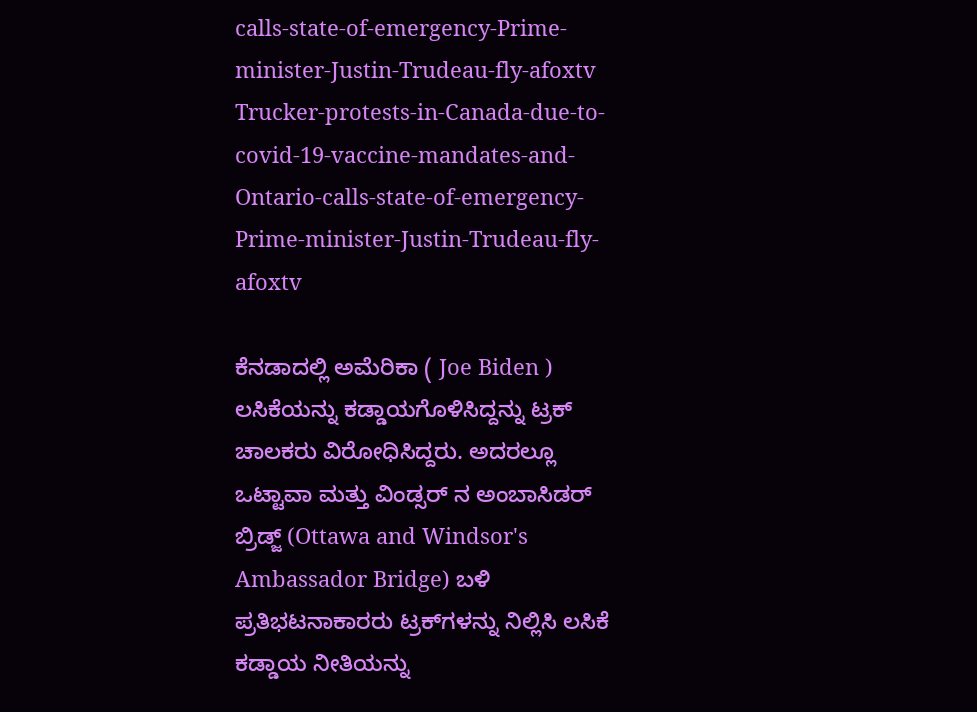calls-state-of-emergency-Prime-minister-Justin-Trudeau-fly-afoxtv
Trucker-protests-in-Canada-due-to-covid-19-vaccine-mandates-and-Ontario-calls-state-of-emergency-Prime-minister-Justin-Trudeau-fly-afoxtv

ಕೆನಡಾದಲ್ಲಿ ಅಮೆರಿಕಾ ( Joe Biden ) ಲಸಿಕೆಯನ್ನು ಕಡ್ಡಾಯಗೊಳಿಸಿದ್ದನ್ನು ಟ್ರಕ್ ಚಾಲಕರು ವಿರೋಧಿಸಿದ್ದರು. ಅದರಲ್ಲೂ ಒಟ್ಟಾವಾ ಮತ್ತು ವಿಂಡ್ಸರ್ ನ ಅಂಬಾಸಿಡರ್ ಬ್ರಿಡ್ಜ್‌ (Ottawa and Windsor's Ambassador Bridge) ಬಳಿ ಪ್ರತಿಭಟನಾಕಾರರು ಟ್ರಕ್‌ಗಳನ್ನು ನಿಲ್ಲಿಸಿ ಲಸಿಕೆ ಕಡ್ಡಾಯ ನೀತಿಯನ್ನು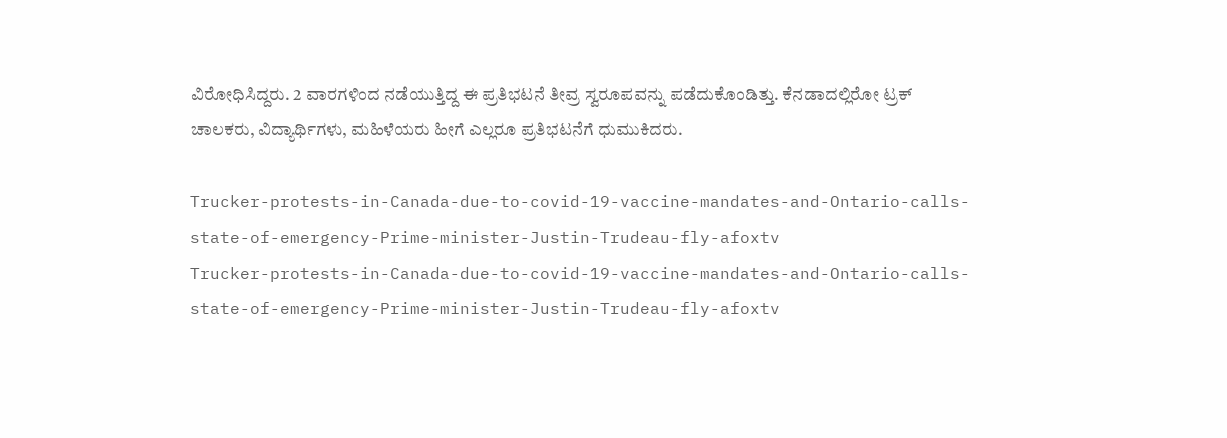ವಿರೋಧಿಸಿದ್ದರು. 2 ವಾರಗಳಿಂದ ನಡೆಯುತ್ತಿದ್ದ ಈ ಪ್ರತಿಭಟನೆ ತೀವ್ರ ಸ್ವರೂಪವನ್ನು ಪಡೆದುಕೊಂಡಿತ್ತು. ಕೆನಡಾದಲ್ಲಿರೋ ಟ್ರಕ್ ಚಾಲಕರು, ವಿದ್ಯಾರ್ಥಿಗಳು, ಮಹಿಳೆಯರು ಹೀಗೆ ಎಲ್ಲರೂ ಪ್ರತಿಭಟನೆಗೆ ಧುಮುಕಿದರು.

Trucker-protests-in-Canada-due-to-covid-19-vaccine-mandates-and-Ontario-calls-state-of-emergency-Prime-minister-Justin-Trudeau-fly-afoxtv
Trucker-protests-in-Canada-due-to-covid-19-vaccine-mandates-and-Ontario-calls-state-of-emergency-Prime-minister-Justin-Trudeau-fly-afoxtv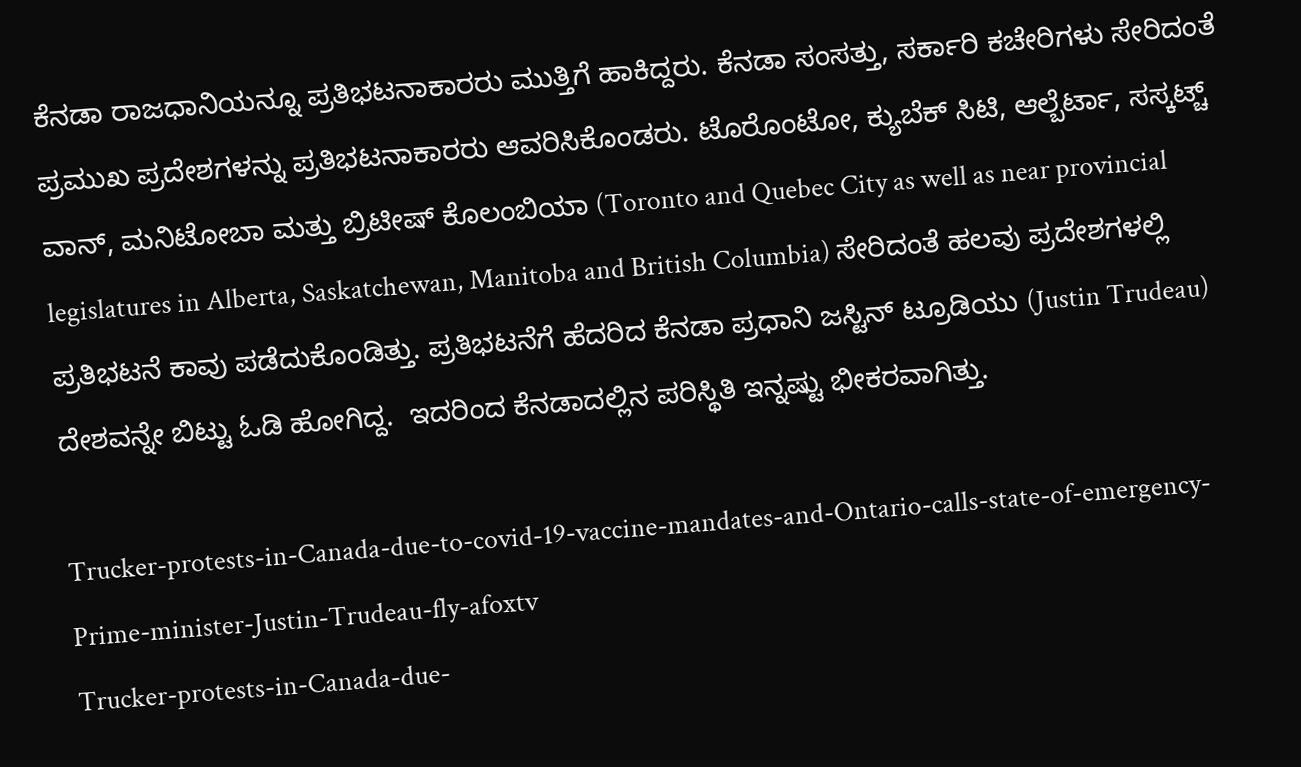ಕೆನಡಾ ರಾಜಧಾನಿಯನ್ನೂ ಪ್ರತಿಭಟನಾಕಾರರು ಮುತ್ತಿಗೆ ಹಾಕಿದ್ದರು. ಕೆನಡಾ ಸಂಸತ್ತು, ಸರ್ಕಾರಿ ಕಚೇರಿಗಳು ಸೇರಿದಂತೆ ಪ್ರಮುಖ ಪ್ರದೇಶಗಳನ್ನು ಪ್ರತಿಭಟನಾಕಾರರು ಆವರಿಸಿಕೊಂಡರು. ಟೊರೊಂಟೋ, ಕ್ಯುಬೆಕ್ ಸಿಟಿ, ಆಲ್ಬೆರ್ಟಾ, ಸಸ್ಕಟ್ಚ್ ವಾನ್, ಮನಿಟೋಬಾ ಮತ್ತು ಬ್ರಿಟೀಷ್ ಕೊಲಂಬಿಯಾ (Toronto and Quebec City as well as near provincial legislatures in Alberta, Saskatchewan, Manitoba and British Columbia) ಸೇರಿದಂತೆ ಹಲವು ಪ್ರದೇಶಗಳಲ್ಲಿ ಪ್ರತಿಭಟನೆ ಕಾವು ಪಡೆದುಕೊಂಡಿತ್ತು. ಪ್ರತಿಭಟನೆಗೆ ಹೆದರಿದ ಕೆನಡಾ ಪ್ರಧಾನಿ ಜಸ್ಟಿನ್ ಟ್ರೂಡಿಯು (Justin Trudeau) ದೇಶವನ್ನೇ ಬಿಟ್ಟು ಓಡಿ ಹೋಗಿದ್ದ.  ಇದರಿಂದ ಕೆನಡಾದಲ್ಲಿನ ಪರಿಸ್ಥಿತಿ ಇನ್ನಷ್ಟು ಭೀಕರವಾಗಿತ್ತು.

Trucker-protests-in-Canada-due-to-covid-19-vaccine-mandates-and-Ontario-calls-state-of-emergency-Prime-minister-Justin-Trudeau-fly-afoxtv
Trucker-protests-in-Canada-due-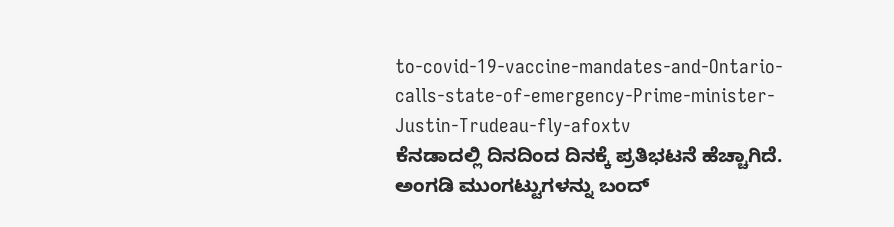to-covid-19-vaccine-mandates-and-Ontario-calls-state-of-emergency-Prime-minister-Justin-Trudeau-fly-afoxtv
ಕೆನಡಾದಲ್ಲಿ ದಿನದಿಂದ ದಿನಕ್ಕೆ ಪ್ರತಿಭಟನೆ ಹೆಚ್ಚಾಗಿದೆ. ಅಂಗಡಿ ಮುಂಗಟ್ಟುಗಳನ್ನು ಬಂದ್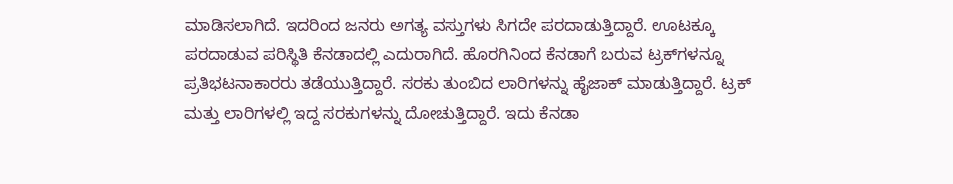ಮಾಡಿಸಲಾಗಿದೆ. ಇದರಿಂದ ಜನರು ಅಗತ್ಯ ವಸ್ತುಗಳು ಸಿಗದೇ ಪರದಾಡುತ್ತಿದ್ದಾರೆ. ಊಟಕ್ಕೂ ಪರದಾಡುವ ಪರಿಸ್ಥಿತಿ ಕೆನಡಾದಲ್ಲಿ ಎದುರಾಗಿದೆ. ಹೊರಗಿನಿಂದ ಕೆನಡಾಗೆ ಬರುವ ಟ್ರಕ್‌ಗಳನ್ನೂ ಪ್ರತಿಭಟನಾಕಾರರು ತಡೆಯುತ್ತಿದ್ದಾರೆ. ಸರಕು ತುಂಬಿದ ಲಾರಿಗಳನ್ನು ಹೈಜಾಕ್ ಮಾಡುತ್ತಿದ್ದಾರೆ. ಟ್ರಕ್ ಮತ್ತು ಲಾರಿಗಳಲ್ಲಿ ಇದ್ದ ಸರಕುಗಳನ್ನು ದೋಚುತ್ತಿದ್ದಾರೆ. ಇದು ಕೆನಡಾ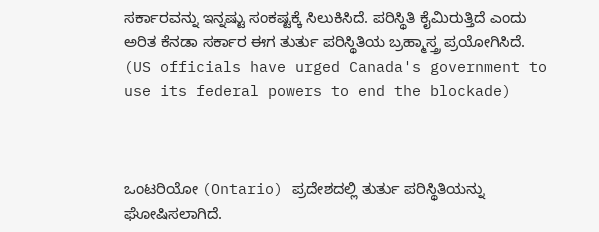ಸರ್ಕಾರವನ್ನು ಇನ್ನಷ್ಟು ಸಂಕಷ್ಟಕ್ಕೆ ಸಿಲುಕಿಸಿದೆ. ಪರಿಸ್ಥಿತಿ ಕೈಮಿರುತ್ತಿದೆ ಎಂದು ಅರಿತ ಕೆನಡಾ ಸರ್ಕಾರ ಈಗ ತುರ್ತು ಪರಿಸ್ಥಿತಿಯ ಬ್ರಹ್ಮಾಸ್ತ್ರ ಪ್ರಯೋಗಿಸಿದೆ. (US officials have urged Canada's government to use its federal powers to end the blockade)



ಒಂಟರಿಯೋ (Ontario) ಪ್ರದೇಶದಲ್ಲಿ ತುರ್ತು ಪರಿಸ್ಥಿತಿಯನ್ನು ಘೋಷಿಸಲಾಗಿದೆ.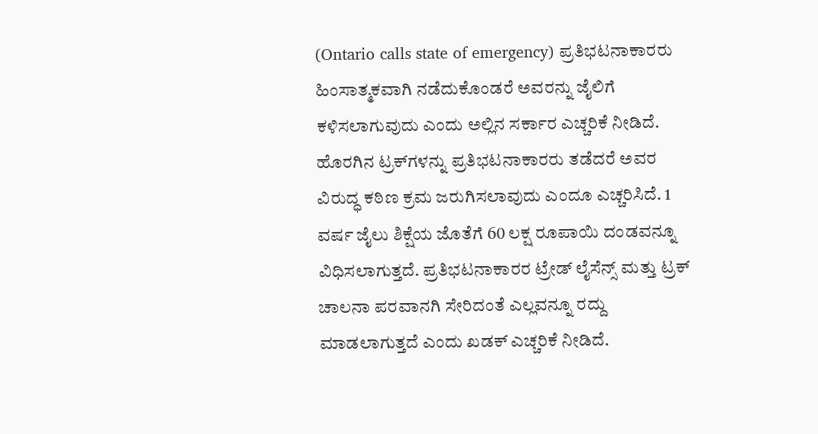(Ontario calls state of emergency) ಪ್ರತಿಭಟನಾಕಾರರು ಹಿಂಸಾತ್ಮಕವಾಗಿ ನಡೆದುಕೊಂಡರೆ ಅವರನ್ನು ಜೈಲಿಗೆ ಕಳಿಸಲಾಗುವುದು ಎಂದು ಅಲ್ಲಿನ ಸರ್ಕಾರ ಎಚ್ಚರಿಕೆ ನೀಡಿದೆ. ಹೊರಗಿನ ಟ್ರಕ್‌ಗಳನ್ನು ಪ್ರತಿಭಟನಾಕಾರರು ತಡೆದರೆ ಅವರ ವಿರುದ್ಧ ಕಠಿಣ ಕ್ರಮ ಜರುಗಿಸಲಾವುದು ಎಂದೂ ಎಚ್ಚರಿಸಿದೆ. 1 ವರ್ಷ ಜೈಲು ಶಿಕ್ಷೆಯ ಜೊತೆಗೆ 60 ಲಕ್ಷ ರೂಪಾಯಿ ದಂಡವನ್ನೂ ವಿಧಿಸಲಾಗುತ್ತದೆ. ಪ್ರತಿಭಟನಾಕಾರರ ಟ್ರೇಡ್ ಲೈಸೆನ್ಸ್ ಮತ್ತು ಟ್ರಕ್ ಚಾಲನಾ ಪರವಾನಗಿ ಸೇರಿದಂತೆ ಎಲ್ಲವನ್ನೂ ರದ್ದು ಮಾಡಲಾಗುತ್ತದೆ ಎಂದು ಖಡಕ್ ಎಚ್ಚರಿಕೆ ನೀಡಿದೆ.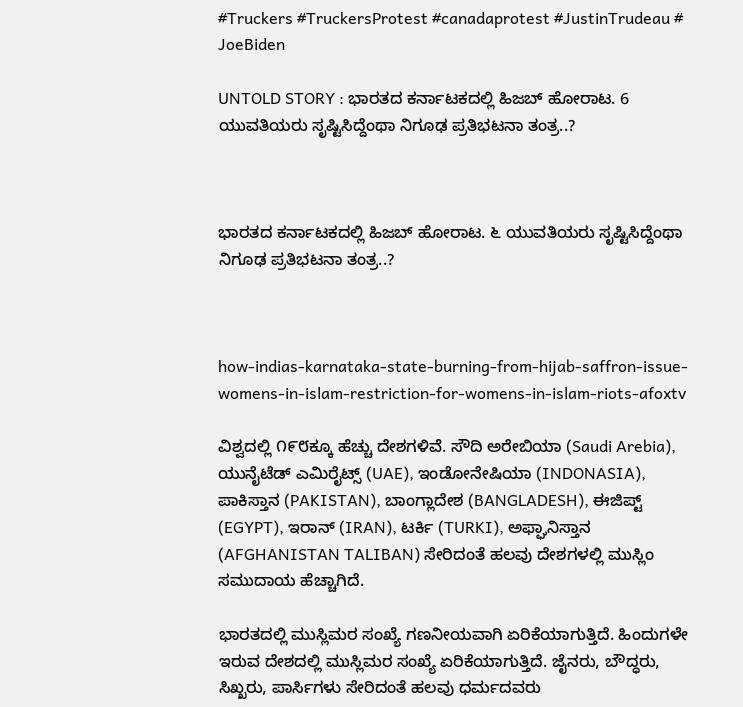#Truckers #TruckersProtest #canadaprotest #JustinTrudeau #
JoeBiden

UNTOLD STORY : ಭಾರತದ ಕರ್ನಾಟಕದಲ್ಲಿ ಹಿಜಬ್‌ ಹೋರಾಟ. 6 ಯುವತಿಯರು ಸೃಷ್ಟಿಸಿದ್ದೆಂಥಾ ನಿಗೂಢ ಪ್ರತಿಭಟನಾ ತಂತ್ರ..?



ಭಾರತದ ಕರ್ನಾಟಕದಲ್ಲಿ ಹಿಜಬ್‌ ಹೋರಾಟ. ೬ ಯುವತಿಯರು ಸೃಷ್ಟಿಸಿದ್ದೆಂಥಾ ನಿಗೂಢ ಪ್ರತಿಭಟನಾ ತಂತ್ರ..?



how-indias-karnataka-state-burning-from-hijab-saffron-issue-womens-in-islam-restriction-for-womens-in-islam-riots-afoxtv

ವಿಶ್ವದಲ್ಲಿ ೧೯೮ಕ್ಕೂ ಹೆಚ್ಚು ದೇಶಗಳಿವೆ. ಸೌದಿ ಅರೇಬಿಯಾ (Saudi Arebia), ಯುನೈಟೆಡ್ ಎಮಿರೈಟ್ಸ್ (UAE), ಇಂಡೋನೇಷಿಯಾ (INDONASIA), ಪಾಕಿಸ್ತಾನ (PAKISTAN), ಬಾಂಗ್ಲಾದೇಶ (BANGLADESH), ಈಜಿಪ್ಟ್ (EGYPT), ಇರಾನ್ (IRAN), ಟರ್ಕಿ (TURKI), ಅಫ್ಘಾನಿಸ್ತಾನ (AFGHANISTAN TALIBAN) ಸೇರಿದಂತೆ ಹಲವು ದೇಶಗಳಲ್ಲಿ ಮುಸ್ಲಿಂ ಸಮುದಾಯ ಹೆಚ್ಚಾಗಿದೆ.

ಭಾರತದಲ್ಲಿ ಮುಸ್ಲಿಮರ ಸಂಖ್ಯೆ ಗಣನೀಯವಾಗಿ ಏರಿಕೆಯಾಗುತ್ತಿದೆ. ಹಿಂದುಗಳೇ ಇರುವ ದೇಶದಲ್ಲಿ ಮುಸ್ಲಿಮರ ಸಂಖ್ಯೆ ಏರಿಕೆಯಾಗುತ್ತಿದೆ. ಜೈನರು, ಬೌದ್ಧರು, ಸಿಖ್ಖರು, ಪಾರ್ಸಿಗಳು ಸೇರಿದಂತೆ ಹಲವು ಧರ್ಮದವರು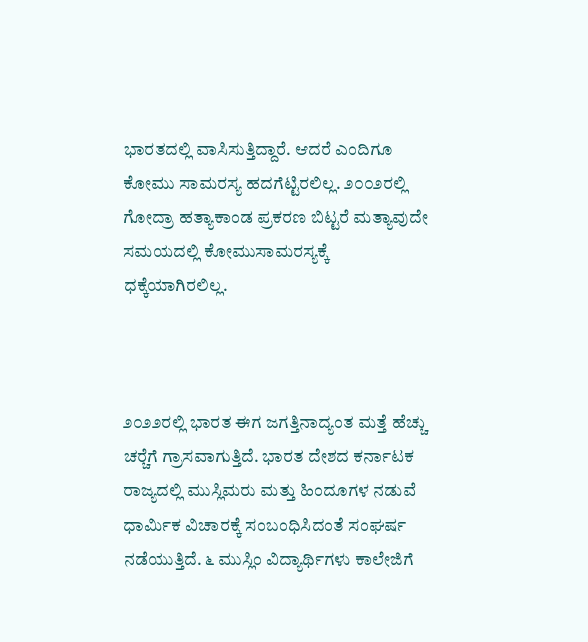ಭಾರತದಲ್ಲಿ ವಾಸಿಸುತ್ತಿದ್ದಾರೆ. ಆದರೆ ಎಂದಿಗೂ ಕೋಮು ಸಾಮರಸ್ಯ ಹದಗೆಟ್ಟಿರಲಿಲ್ಲ. ೨೦೦೨ರಲ್ಲಿ ಗೋದ್ರಾ ಹತ್ಯಾಕಾಂಡ ಪ್ರಕರಣ ಬಿಟ್ಟರೆ ಮತ್ಯಾವುದೇ ಸಮಯದಲ್ಲಿ ಕೋಮುಸಾಮರಸ್ಯಕ್ಕೆ ಧಕ್ಕೆಯಾಗಿರಲಿಲ್ಲ.



೨೦೨೨ರಲ್ಲಿ ಭಾರತ ಈಗ ಜಗತ್ತಿನಾದ್ಯಂತ ಮತ್ತೆ ಹೆಚ್ಚು ಚರ‍್ಚೆಗೆ ಗ್ರಾಸವಾಗುತ್ತಿದೆ. ಭಾರತ ದೇಶದ ಕರ್ನಾಟಕ ರಾಜ್ಯದಲ್ಲಿ ಮುಸ್ಲಿಮರು ಮತ್ತು ಹಿಂದೂಗಳ ನಡುವೆ ಧಾರ್ಮಿಕ ವಿಚಾರಕ್ಕೆ ಸಂಬಂಧಿಸಿದಂತೆ ಸಂಘರ್ಷ ನಡೆಯುತ್ತಿದೆ. ೬ ಮುಸ್ಲಿಂ ವಿದ್ಯಾರ್ಥಿಗಳು ಕಾಲೇಜಿಗೆ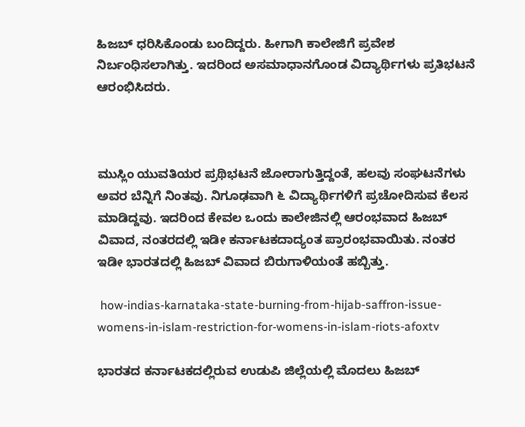ಹಿಜಬ್ ಧರಿಸಿಕೊಂಡು ಬಂದಿದ್ದರು. ಹೀಗಾಗಿ ಕಾಲೇಜಿಗೆ ಪ್ರವೇಶ ನಿರ್ಬಂಧಿಸಲಾಗಿತ್ತು. ಇದರಿಂದ ಅಸಮಾಧಾನಗೊಂಡ ವಿದ್ಯಾರ್ಥಿಗಳು ಪ್ರತಿಭಟನೆ ಆರಂಭಿಸಿದರು.



ಮುಸ್ಲಿಂ ಯುವತಿಯರ ಪ್ರಥಿಭಟನೆ ಜೋರಾಗುತ್ತಿದ್ದಂತೆ, ಹಲವು ಸಂಘಟನೆಗಳು ಅವರ ಬೆನ್ನಿಗೆ ನಿಂತವು. ನಿಗೂಢವಾಗಿ ೬ ವಿದ್ಯಾರ್ಥಿಗಳಿಗೆ ಪ್ರಚೋದಿಸುವ ಕೆಲಸ ಮಾಡಿದ್ದವು. ಇದರಿಂದ ಕೇವಲ ಒಂದು ಕಾಲೇಜಿನಲ್ಲಿ ಆರಂಭವಾದ ಹಿಜಬ್ ವಿವಾದ, ನಂತರದಲ್ಲಿ ಇಡೀ ಕರ್ನಾಟಕದಾದ್ಯಂತ ಪ್ರಾರಂಭವಾಯಿತು. ನಂತರ ಇಡೀ ಭಾರತದಲ್ಲಿ ಹಿಜಬ್ ವಿವಾದ ಬಿರುಗಾಳಿಯಂತೆ ಹಬ್ಬಿತ್ತು.

 how-indias-karnataka-state-burning-from-hijab-saffron-issue-womens-in-islam-restriction-for-womens-in-islam-riots-afoxtv

ಭಾರತದ ಕರ್ನಾಟಕದಲ್ಲಿರುವ ಉಡುಪಿ ಜಿಲ್ಲೆಯಲ್ಲಿ ಮೊದಲು ಹಿಜಬ್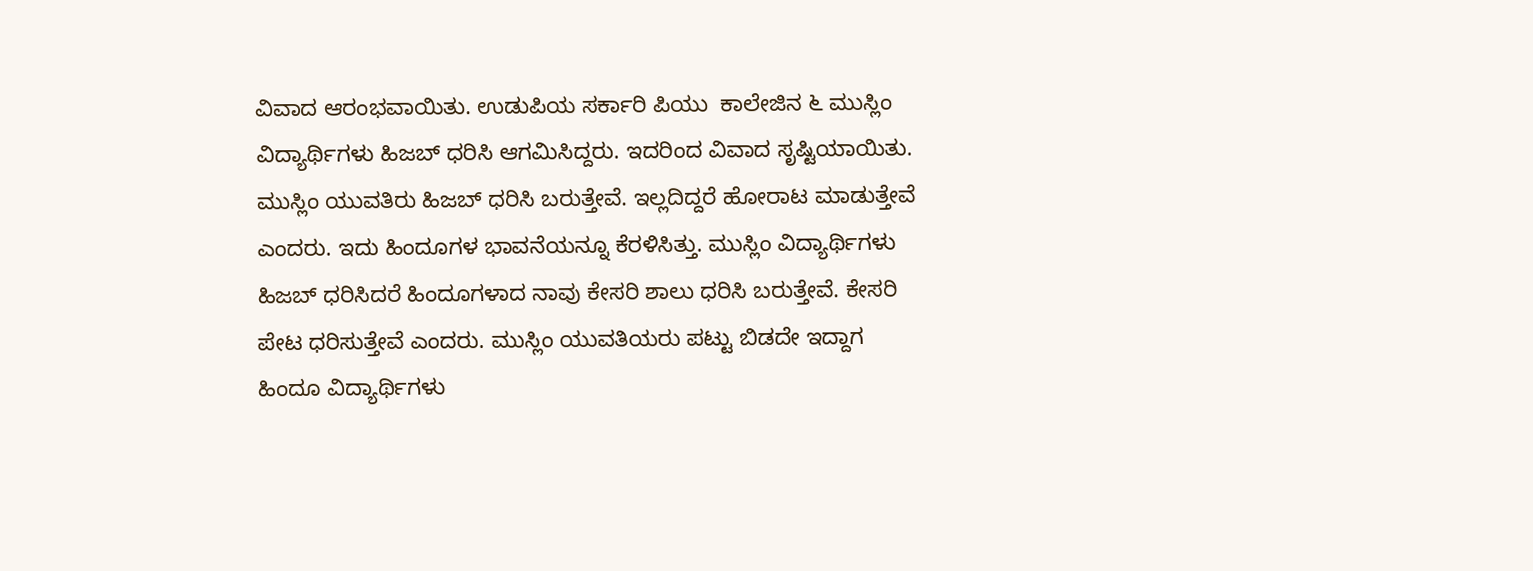ವಿವಾದ ಆರಂಭವಾಯಿತು. ಉಡುಪಿಯ ಸರ್ಕಾರಿ ಪಿಯು  ಕಾಲೇಜಿನ ೬ ಮುಸ್ಲಿಂ ವಿದ್ಯಾರ್ಥಿಗಳು ಹಿಜಬ್ ಧರಿಸಿ ಆಗಮಿಸಿದ್ದರು. ಇದರಿಂದ ವಿವಾದ ಸೃಷ್ಟಿಯಾಯಿತು. ಮುಸ್ಲಿಂ ಯುವತಿರು ಹಿಜಬ್ ಧರಿಸಿ ಬರುತ್ತೇವೆ. ಇಲ್ಲದಿದ್ದರೆ ಹೋರಾಟ ಮಾಡುತ್ತೇವೆ ಎಂದರು. ಇದು ಹಿಂದೂಗಳ ಭಾವನೆಯನ್ನೂ ಕೆರಳಿಸಿತ್ತು. ಮುಸ್ಲಿಂ ವಿದ್ಯಾರ್ಥಿಗಳು ಹಿಜಬ್ ಧರಿಸಿದರೆ ಹಿಂದೂಗಳಾದ ನಾವು ಕೇಸರಿ ಶಾಲು ಧರಿಸಿ ಬರುತ್ತೇವೆ. ಕೇಸರಿ ಪೇಟ ಧರಿಸುತ್ತೇವೆ ಎಂದರು. ಮುಸ್ಲಿಂ ಯುವತಿಯರು ಪಟ್ಟು ಬಿಡದೇ ಇದ್ದಾಗ ಹಿಂದೂ ವಿದ್ಯಾರ್ಥಿಗಳು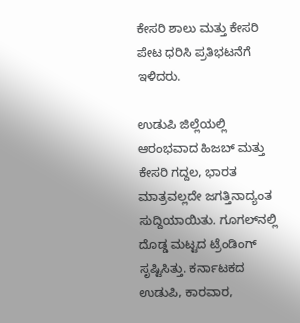ಕೇಸರಿ ಶಾಲು ಮತ್ತು ಕೇಸರಿ ಪೇಟ ಧರಿಸಿ ಪ್ರತಿಭಟನೆಗೆ ಇಳಿದರು.

ಉಡುಪಿ ಜಿಲ್ಲೆಯಲ್ಲಿ ಆರಂಭವಾದ ಹಿಜಬ್ ಮತ್ತು ಕೇಸರಿ ಗದ್ದಲ, ಭಾರತ ಮಾತ್ರವಲ್ಲದೇ ಜಗತ್ತಿನಾದ್ಯಂತ ಸುದ್ದಿಯಾಯಿತು. ಗೂಗಲ್‌ನಲ್ಲಿ ದೊಡ್ಡ ಮಟ್ಟದ ಟ್ರೆಂಡಿಂಗ್ ಸೃಷ್ಟಿಸಿತ್ತು. ಕರ್ನಾಟಕದ ಉಡುಪಿ, ಕಾರವಾರ,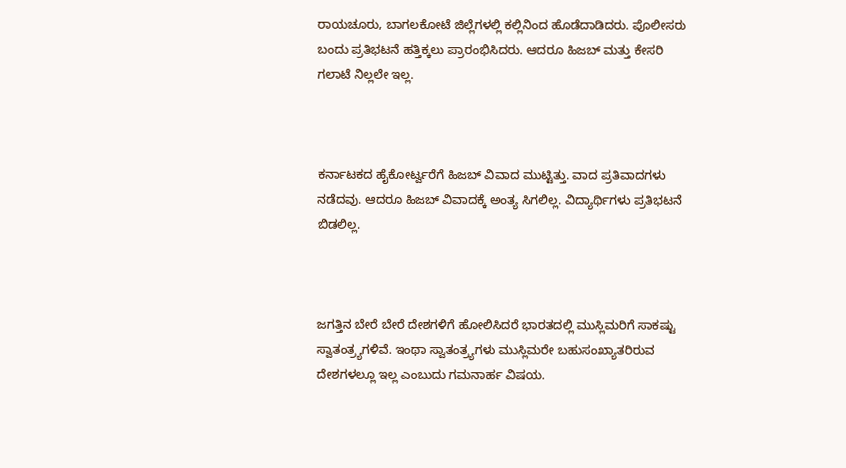ರಾಯಚೂರು, ಬಾಗಲಕೋಟೆ ಜಿಲ್ಲೆಗಳಲ್ಲಿ ಕಲ್ಲಿನಿಂದ ಹೊಡೆದಾಡಿದರು. ಪೊಲೀಸರು ಬಂದು ಪ್ರತಿಭಟನೆ ಹತ್ತಿಕ್ಕಲು ಪ್ರಾರಂಭಿಸಿದರು. ಆದರೂ ಹಿಜಬ್ ಮತ್ತು ಕೇಸರಿ ಗಲಾಟೆ ನಿಲ್ಲಲೇ ಇಲ್ಲ.



ಕರ್ನಾಟಕದ ಹೈಕೋರ್ಟ್ವರೆಗೆ ಹಿಜಬ್ ವಿವಾದ ಮುಟ್ಟಿತ್ತು. ವಾದ ಪ್ರತಿವಾದಗಳು ನಡೆದವು. ಆದರೂ ಹಿಜಬ್ ವಿವಾದಕ್ಕೆ ಅಂತ್ಯ ಸಿಗಲಿಲ್ಲ. ವಿದ್ಯಾರ್ಥಿಗಳು ಪ್ರತಿಭಟನೆ ಬಿಡಲಿಲ್ಲ.



ಜಗತ್ತಿನ ಬೇರೆ ಬೇರೆ ದೇಶಗಳಿಗೆ ಹೋಲಿಸಿದರೆ ಭಾರತದಲ್ಲಿ ಮುಸ್ಲಿಮರಿಗೆ ಸಾಕಷ್ಟು ಸ್ವಾತಂತ್ರ‍್ಯಗಳಿವೆ. ಇಂಥಾ ಸ್ವಾತಂತ್ರ‍್ಯಗಳು ಮುಸ್ಲಿಮರೇ ಬಹುಸಂಖ್ಯಾತರಿರುವ ದೇಶಗಳಲ್ಲೂ ಇಲ್ಲ ಎಂಬುದು ಗಮನಾರ್ಹ ವಿಷಯ.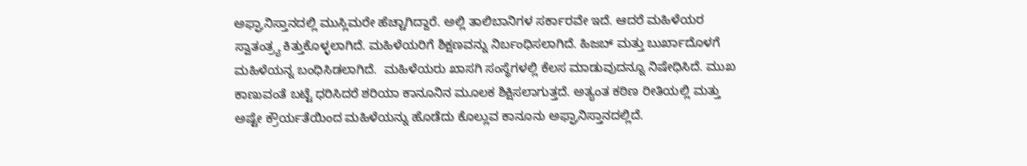ಅಫ್ಘಾನಿಸ್ತಾನದಲ್ಲಿ ಮುಸ್ಲಿಮರೇ ಹೆಚ್ಚಾಗಿದ್ದಾರೆ. ಅಲ್ಲಿ ತಾಲಿಬಾನಿಗಳ ಸರ್ಕಾರವೇ ಇದೆ. ಆದರೆ ಮಹಿಳೆಯರ ಸ್ವಾತಂತ್ರ‍್ಯ ಕಿತ್ತುಕೊಳ್ಳಲಾಗಿದೆ. ಮಹಿಳೆಯರಿಗೆ ಶಿಕ್ಷಣವನ್ನು ನಿರ್ಬಂಧಿಸಲಾಗಿದೆ. ಹಿಜಬ್ ಮತ್ತು ಬುರ್ಖಾದೊಳಗೆ ಮಹಿಳೆಯನ್ನ ಬಂಧಿಸಿಡಲಾಗಿದೆ.  ಮಹಿಳೆಯರು ಖಾಸಗಿ ಸಂಸ್ಥೆಗಳಲ್ಲಿ ಕೆಲಸ ಮಾಡುವುದನ್ನೂ ನಿಷೇಧಿಸಿದೆ. ಮುಖ ಕಾಣುವಂತೆ ಬಟ್ಟೆ ಧರಿಸಿದರೆ ಶರಿಯಾ ಕಾನೂನಿನ ಮೂಲಕ ಶಿಕ್ಷಿಸಲಾಗುತ್ತದೆ. ಅತ್ಯಂತ ಕಠಿಣ ರೀತಿಯಲ್ಲಿ ಮತ್ತು ಅಷ್ಟೇ ಕ್ರೌರ್ಯತೆಯಿಂದ ಮಹಿಳೆಯನ್ನು ಹೊಡೆದು ಕೊಲ್ಲುವ ಕಾನೂನು ಅಫ್ಘಾನಿಸ್ತಾನದಲ್ಲಿದೆ.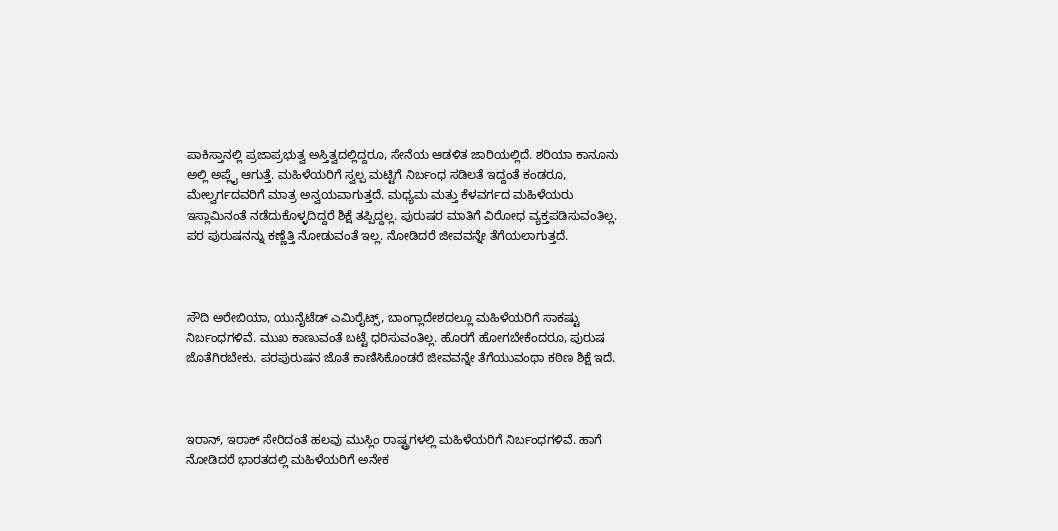ಪಾಕಿಸ್ತಾನಲ್ಲಿ ಪ್ರಜಾಪ್ರಭುತ್ವ ಅಸ್ತಿತ್ವದಲ್ಲಿದ್ದರೂ, ಸೇನೆಯ ಆಡಳಿತ ಜಾರಿಯಲ್ಲಿದೆ. ಶರಿಯಾ ಕಾನೂನು ಅಲ್ಲಿ ಅಪ್ಲೈ ಆಗುತ್ತೆ. ಮಹಿಳೆಯರಿಗೆ ಸ್ವಲ್ಪ ಮಟ್ಟಿಗೆ ನಿರ್ಬಂಧ ಸಡಿಲತೆ ಇದ್ದಂತೆ ಕಂಡರೂ, ಮೇಲ್ವರ್ಗದವರಿಗೆ ಮಾತ್ರ ಅನ್ವಯವಾಗುತ್ತದೆ. ಮಧ್ಯಮ ಮತ್ತು ಕೆಳವರ್ಗದ ಮಹಿಳೆಯರು ಇಸ್ಲಾಮಿನಂತೆ ನಡೆದುಕೊಳ್ಳದಿದ್ದರೆ ಶಿಕ್ಷೆ ತಪ್ಪಿದ್ದಲ್ಲ. ಪುರುಷರ ಮಾತಿಗೆ ವಿರೋಧ ವ್ಯಕ್ತಪಡಿಸುವಂತಿಲ್ಲ. ಪರ ಪುರುಷನನ್ನು ಕಣ್ಣೆತ್ತಿ ನೋಡುವಂತೆ ಇಲ್ಲ. ನೋಡಿದರೆ ಜೀವವನ್ನೇ ತೆಗೆಯಲಾಗುತ್ತದೆ.



ಸೌದಿ ಅರೇಬಿಯಾ, ಯುನೈಟೆಡ್ ಎಮಿರೈಟ್ಸ್‌, ಬಾಂಗ್ಲಾದೇಶದಲ್ಲೂ ಮಹಿಳೆಯರಿಗೆ ಸಾಕಷ್ಟು ನಿರ್ಬಂಧಗಳಿವೆ. ಮುಖ ಕಾಣುವಂತೆ ಬಟ್ಟೆ ಧರಿಸುವಂತಿಲ್ಲ. ಹೊರಗೆ ಹೋಗಬೇಕೆಂದರೂ, ಪುರುಷ ಜೊತೆಗಿರಬೇಕು. ಪರಪುರುಷನ ಜೊತೆ ಕಾಣಿಸಿಕೊಂಡರೆ ಜೀವವನ್ನೇ ತೆಗೆಯುವಂಥಾ ಕಠಿಣ ಶಿಕ್ಷೆ ಇದೆ.



ಇರಾನ್, ಇರಾಕ್ ಸೇರಿದಂತೆ ಹಲವು ಮುಸ್ಲಿಂ ರಾಷ್ಟ್ರಗಳಲ್ಲಿ ಮಹಿಳೆಯರಿಗೆ ನಿರ್ಬಂಧಗಳಿವೆ. ಹಾಗೆ ನೋಡಿದರೆ ಭಾರತದಲ್ಲಿ ಮಹಿಳೆಯರಿಗೆ ಅನೇಕ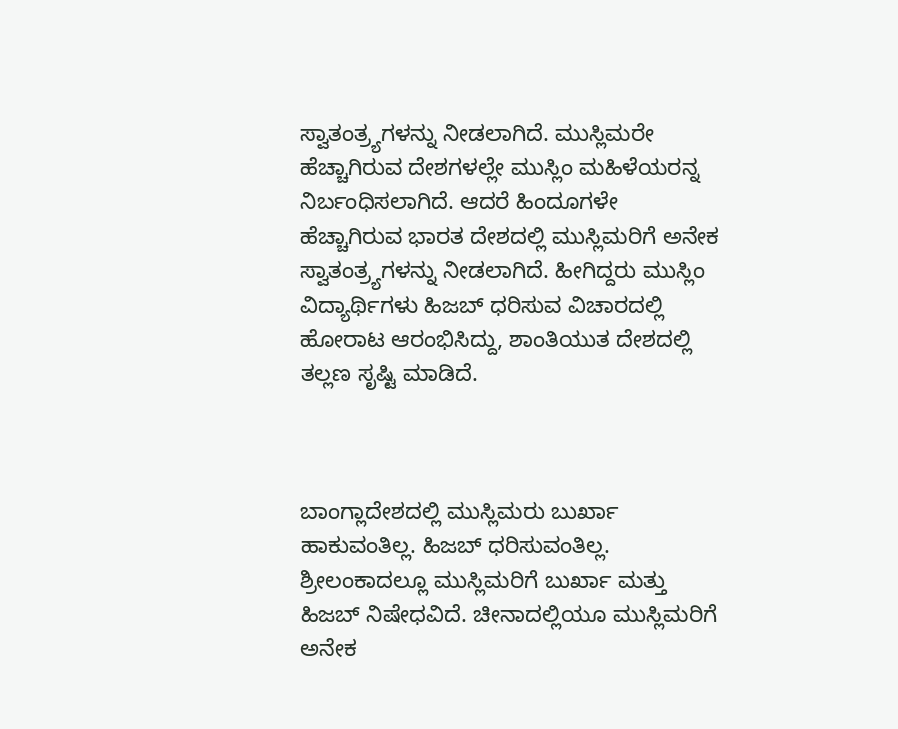ಸ್ವಾತಂತ್ರ‍್ಯಗಳನ್ನು ನೀಡಲಾಗಿದೆ. ಮುಸ್ಲಿಮರೇ ಹೆಚ್ಚಾಗಿರುವ ದೇಶಗಳಲ್ಲೇ ಮುಸ್ಲಿಂ ಮಹಿಳೆಯರನ್ನ ನಿರ್ಬಂಧಿಸಲಾಗಿದೆ. ಆದರೆ ಹಿಂದೂಗಳೇ ಹೆಚ್ಚಾಗಿರುವ ಭಾರತ ದೇಶದಲ್ಲಿ ಮುಸ್ಲಿಮರಿಗೆ ಅನೇಕ ಸ್ವಾತಂತ್ರ‍್ಯಗಳನ್ನು ನೀಡಲಾಗಿದೆ. ಹೀಗಿದ್ದರು ಮುಸ್ಲಿಂ ವಿದ್ಯಾರ್ಥಿಗಳು ಹಿಜಬ್ ಧರಿಸುವ ವಿಚಾರದಲ್ಲಿ ಹೋರಾಟ ಆರಂಭಿಸಿದ್ದು, ಶಾಂತಿಯುತ ದೇಶದಲ್ಲಿ ತಲ್ಲಣ ಸೃಷ್ಟಿ ಮಾಡಿದೆ.



ಬಾಂಗ್ಲಾದೇಶದಲ್ಲಿ ಮುಸ್ಲಿಮರು ಬುರ್ಖಾ ಹಾಕುವಂತಿಲ್ಲ. ಹಿಜಬ್ ಧರಿಸುವಂತಿಲ್ಲ. ಶ್ರೀಲಂಕಾದಲ್ಲೂ ಮುಸ್ಲಿಮರಿಗೆ ಬುರ್ಖಾ ಮತ್ತು ಹಿಜಬ್ ನಿಷೇಧವಿದೆ. ಚೀನಾದಲ್ಲಿಯೂ ಮುಸ್ಲಿಮರಿಗೆ ಅನೇಕ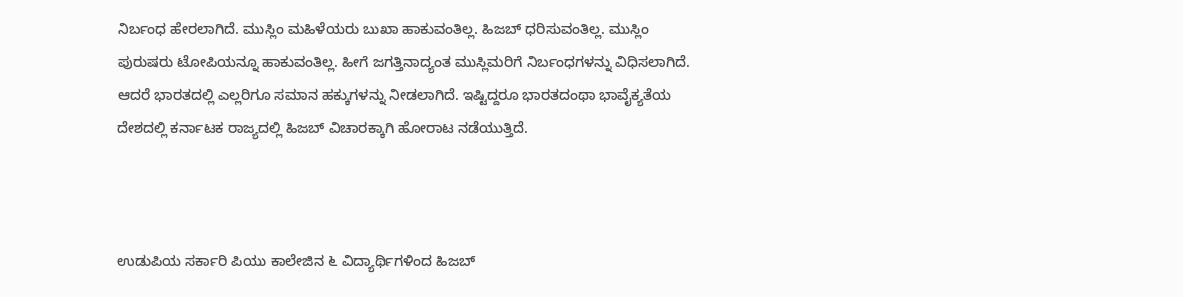ನಿರ್ಬಂಧ ಹೇರಲಾಗಿದೆ. ಮುಸ್ಲಿಂ ಮಹಿಳೆಯರು ಬುಖಾ ಹಾಕುವಂತಿಲ್ಲ. ಹಿಜಬ್ ಧರಿಸುವಂತಿಲ್ಲ. ಮುಸ್ಲಿಂ ಪುರುಷರು ಟೋಪಿಯನ್ನೂ ಹಾಕುವಂತಿಲ್ಲ. ಹೀಗೆ ಜಗತ್ತಿನಾದ್ಯಂತ ಮುಸ್ಲಿಮರಿಗೆ ನಿರ್ಬಂಧಗಳನ್ನು ವಿಧಿಸಲಾಗಿದೆ. ಆದರೆ ಭಾರತದಲ್ಲಿ ಎಲ್ಲರಿಗೂ ಸಮಾನ ಹಕ್ಕುಗಳನ್ನು ನೀಡಲಾಗಿದೆ. ಇಷ್ಟಿದ್ದರೂ ಭಾರತದಂಥಾ ಭಾವೈಕ್ಯತೆಯ ದೇಶದಲ್ಲಿ ಕರ್ನಾಟಕ ರಾಜ್ಯದಲ್ಲಿ ಹಿಜಬ್ ವಿಚಾರಕ್ಕಾಗಿ ಹೋರಾಟ ನಡೆಯುತ್ತಿದೆ.



ಉಡುಪಿಯ ಸರ್ಕಾರಿ ಪಿಯು ಕಾಲೇಜಿನ ೬ ವಿದ್ಯಾರ್ಥಿಗಳಿಂದ ಹಿಜಬ್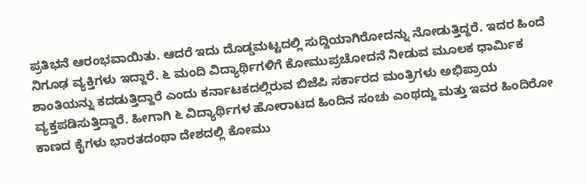ಪ್ರತಿಭನೆ ಆರಂಭವಾಯಿತು. ಆದರೆ ಇದು ದೊಡ್ಡಮಟ್ಟದಲ್ಲಿ ಸುದ್ದಿಯಾಗಿರೋದನ್ನು ನೋಡುತ್ತಿದ್ದರೆ. ಇದರ ಹಿಂದೆ ನಿಗೂಢ ವ್ಯಕ್ತಿಗಳು ಇದ್ದಾರೆ. ೬ ಮಂದಿ ವಿದ್ಯಾರ್ಥಿಗಳಿಗೆ ಕೋಮುಪ್ರಚೋದನೆ ನೀಡುವ ಮೂಲಕ ಧಾರ್ಮಿಕ ಶಾಂತಿಯನ್ನು ಕದಡುತ್ತಿದ್ದಾರೆ ಎಂದು ಕರ್ನಾಟಕದಲ್ಲಿರುವ ಬಿಜೆಪಿ ಸರ್ಕಾರದ ಮಂತ್ರಿಗಳು ಅಭಿಪ್ರಾಯ ವ್ಯಕ್ತಪಡಿಸುತ್ತಿದ್ದಾರೆ. ಹೀಗಾಗಿ ೬ ವಿದ್ಯಾರ್ಥಿಗಳ ಹೋರಾಟದ ಹಿಂದಿನ ಸಂಚು ಎಂಥದ್ದು ಮತ್ತು ಇವರ ಹಿಂದಿರೋ ಕಾಣದ ಕೈಗಳು ಭಾರತದಂಥಾ ದೇಶದಲ್ಲಿ ಕೋಮು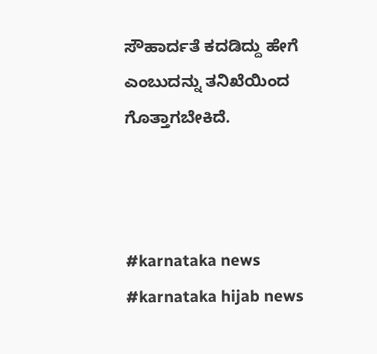ಸೌಹಾರ್ದತೆ ಕದಡಿದ್ದು ಹೇಗೆ ಎಂಬುದನ್ನು ತನಿಖೆಯಿಂದ ಗೊತ್ತಾಗಬೇಕಿದೆ.



#karnataka news #karnataka hijab news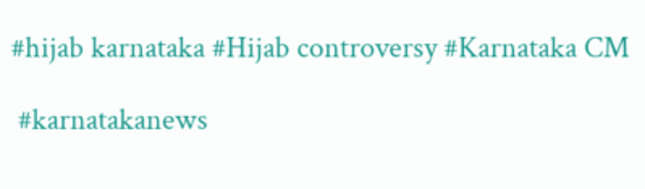#hijab karnataka #Hijab controversy #Karnataka CM

 #karnatakanews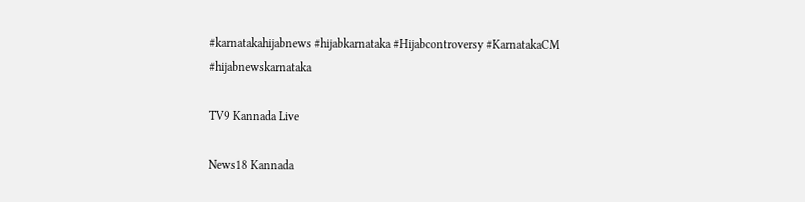#karnatakahijabnews #hijabkarnataka #Hijabcontroversy #KarnatakaCM
#hijabnewskarnataka

TV9 Kannada Live

News18 Kannada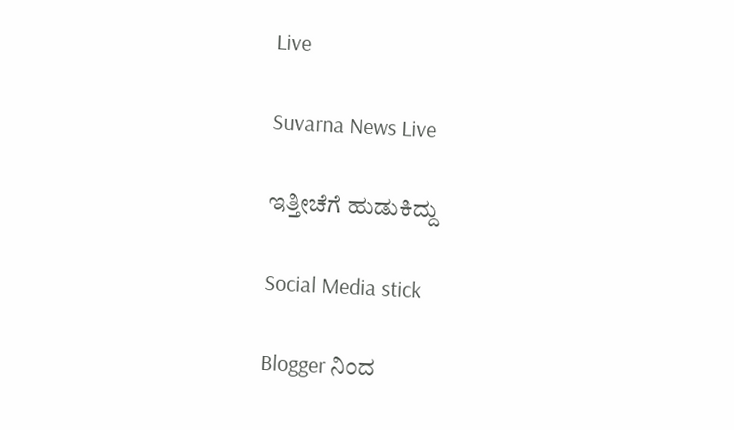Live

Suvarna News Live

ಇತ್ತೀಚೆಗೆ ಹುಡುಕಿದ್ದು

Social Media stick

Blogger ನಿಂದ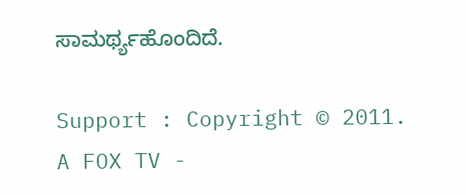ಸಾಮರ್ಥ್ಯಹೊಂದಿದೆ.

Support : Copyright © 2011. A FOX TV -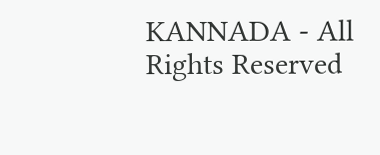KANNADA - All Rights Reserved